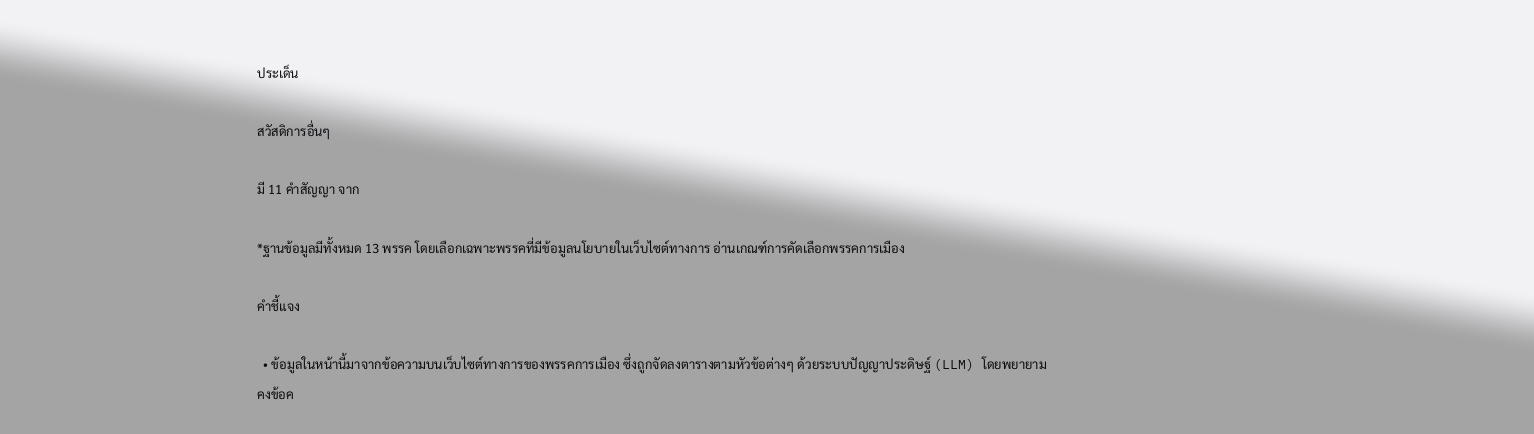ประเด็น

สวัสดิการอื่นๆ

มี 11 คำสัญญา จาก

*ฐานข้อมูลมีทั้งหมด 13 พรรค โดยเลือกเฉพาะพรรคที่มีข้อมูลนโยบายในเว็บไซต์ทางการ อ่านเกณฑ์การคัดเลือกพรรคการเมือง

คำชี้แจง

  • ข้อมูลในหน้านี้มาจากข้อความบนเว็บไซต์ทางการของพรรคการเมือง ซึ่งถูกจัดลงตารางตามหัวข้อต่างๆ ด้วยระบบปัญญาประดิษฐ์ (LLM) โดยพยายามคงข้อค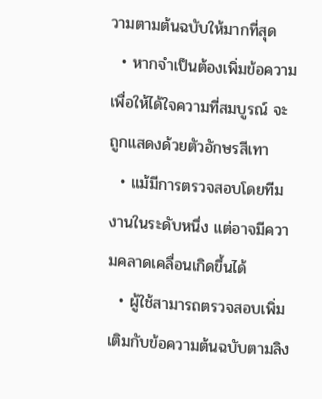วามตามต้นฉบับให้มากที่สุด
  • หากจำเป็นต้องเพิ่มข้อความเพื่อให้ได้ใจความที่สมบูรณ์ จะถูกแสดงด้วยตัวอักษรสีเทา
  • แม้มีการตรวจสอบโดยทีมงานในระดับหนึ่ง แต่อาจมีความคลาดเคลื่อนเกิดขึ้นได้
  • ผู้ใช้สามารถตรวจสอบเพิ่มเติมกับข้อความต้นฉบับตามลิง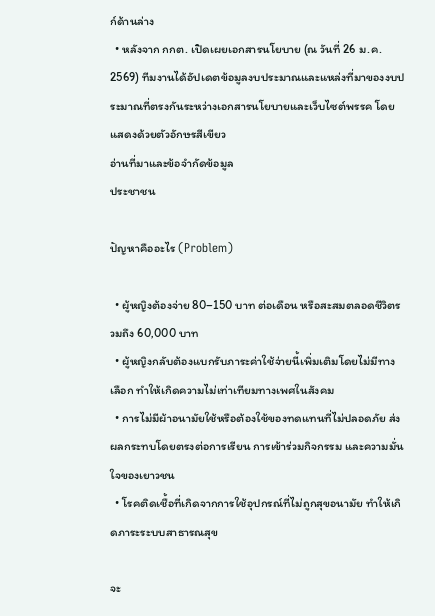ก์ด้านล่าง
  • หลังจาก กกต. เปิดเผยเอกสารนโยบาย (ณ วันที่ 26 ม.ค. 2569) ทีมงานได้อัปเดตข้อมูลงบประมาณและแหล่งที่มาของงบประมาณที่ตรงกันระหว่างเอกสารนโยบายและเว็บไซต์พรรค โดยแสดงด้วยตัวอักษรสีเขียว
อ่านที่มาและข้อจำกัดข้อมูล
ประชาชน

ปัญหาคืออะไร (Problem)

  • ผู้หญิงต้องจ่าย 80–150 บาท ต่อเดือน หรือสะสมตลอดชีวิตรวมถึง 60,000 บาท
  • ผู้หญิงกลับต้องแบกรับภาระค่าใช้จ่ายนี้เพิ่มเติมโดยไม่มีทางเลือก ทำให้เกิดความไม่เท่าเทียมทางเพศในสังคม
  • การไม่มีผ้าอนามัยใช้หรือต้องใช้ของทดแทนที่ไม่ปลอดภัย ส่งผลกระทบโดยตรงต่อการเรียน การเข้าร่วมกิจกรรม และความมั่นใจของเยาวชน
  • โรคติดเชื้อที่เกิดจากการใช้อุปกรณ์ที่ไม่ถูกสุขอนามัย ทำให้เกิดภาระระบบสาธารณสุข

จะ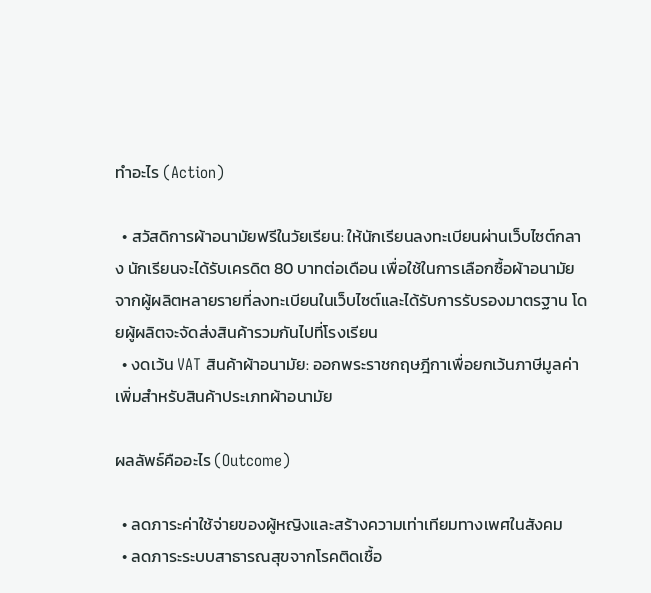ทำอะไร (Action)

  • สวัสดิการผ้าอนามัยฟรีในวัยเรียน: ให้นักเรียนลงทะเบียนผ่านเว็บไซต์กลาง นักเรียนจะได้รับเครดิต 80 บาทต่อเดือน เพื่อใช้ในการเลือกซื้อผ้าอนามัยจากผู้ผลิตหลายรายที่ลงทะเบียนในเว็บไซต์และได้รับการรับรองมาตรฐาน โดยผู้ผลิตจะจัดส่งสินค้ารวมกันไปที่โรงเรียน
  • งดเว้น VAT สินค้าผ้าอนามัย: ออกพระราชกฤษฎีกาเพื่อยกเว้นภาษีมูลค่าเพิ่มสำหรับสินค้าประเภทผ้าอนามัย

ผลลัพธ์คืออะไร (Outcome)

  • ลดภาระค่าใช้จ่ายของผู้หญิงและสร้างความเท่าเทียมทางเพศในสังคม
  • ลดภาระระบบสาธารณสุขจากโรคติดเชื้อ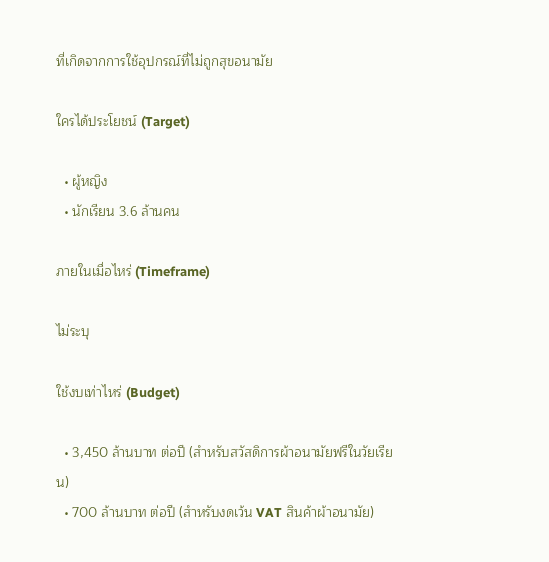ที่เกิดจากการใช้อุปกรณ์ที่ไม่ถูกสุขอนามัย

ใครได้ประโยชน์ (Target)

  • ผู้หญิง
  • นักเรียน 3.6 ล้านคน

ภายในเมื่อไหร่ (Timeframe)

ไม่ระบุ

ใช้งบเท่าไหร่ (Budget)

  • 3,450 ล้านบาท ต่อปี (สำหรับสวัสดิการผ้าอนามัยฟรีในวัยเรียน)
  • 700 ล้านบาท ต่อปี (สำหรับงดเว้น VAT สินค้าผ้าอนามัย)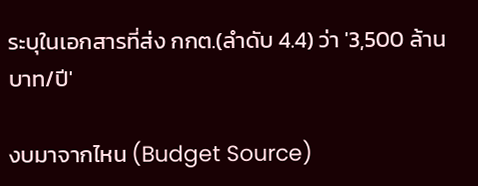ระบุในเอกสารที่ส่ง กกต.(ลำดับ 4.4) ว่า '3,500 ล้านบาท/ปี'

งบมาจากไหน (Budget Source)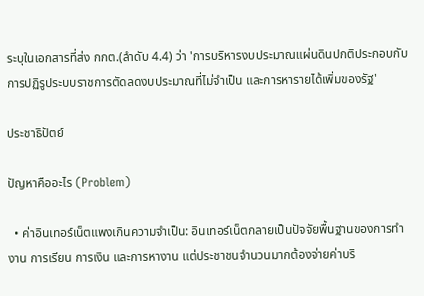ระบุในเอกสารที่ส่ง กกต.(ลำดับ 4.4) ว่า 'การบริหารงบประมาณแผ่นดินปกติประกอบกับการปฏิรูประบบราชการตัดลดงบประมาณที่ไม่จำเป็น และการหารายได้เพิ่มของรัฐ'

ประชาธิปัตย์

ปัญหาคืออะไร (Problem)

  • ค่าอินเทอร์เน็ตแพงเกินความจำเป็น: อินเทอร์เน็ตกลายเป็นปัจจัยพื้นฐานของการทำงาน การเรียน การเงิน และการหางาน แต่ประชาชนจำนวนมากต้องจ่ายค่าบริ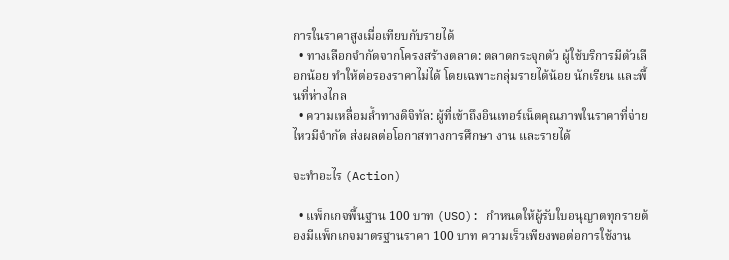การในราคาสูงเมื่อเทียบกับรายได้
  • ทางเลือกจำกัดจากโครงสร้างตลาด: ตลาดกระจุกตัว ผู้ใช้บริการมีตัวเลือกน้อย ทำให้ต่อรองราคาไม่ได้ โดยเฉพาะกลุ่มรายได้น้อย นักเรียน และพื้นที่ห่างไกล
  • ความเหลื่อมล้ำทางดิจิทัล: ผู้ที่เข้าถึงอินเทอร์เน็ตคุณภาพในราคาที่จ่ายไหวมีจำกัด ส่งผลต่อโอกาสทางการศึกษา งาน และรายได้

จะทำอะไร (Action)

  • แพ็กเกจพื้นฐาน 100 บาท (USO): กำหนดให้ผู้รับใบอนุญาตทุกรายต้องมีแพ็กเกจมาตรฐานราคา 100 บาท ความเร็วเพียงพอต่อการใช้งาน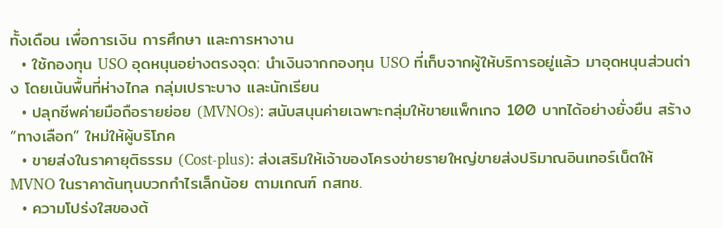ทั้งเดือน เพื่อการเงิน การศึกษา และการหางาน
  • ใช้กองทุน USO อุดหนุนอย่างตรงจุด: นำเงินจากกองทุน USO ที่เก็บจากผู้ให้บริการอยู่แล้ว มาอุดหนุนส่วนต่าง โดยเน้นพื้นที่ห่างไกล กลุ่มเปราะบาง และนักเรียน
  • ปลุกชีพค่ายมือถือรายย่อย (MVNOs): สนับสนุนค่ายเฉพาะกลุ่มให้ขายแพ็กเกจ 100 บาทได้อย่างยั่งยืน สร้าง “ทางเลือก” ใหม่ให้ผู้บริโภค
  • ขายส่งในราคายุติธรรม (Cost-plus): ส่งเสริมให้เจ้าของโครงข่ายรายใหญ่ขายส่งปริมาณอินเทอร์เน็ตให้ MVNO ในราคาต้นทุนบวกกำไรเล็กน้อย ตามเกณฑ์ กสทช.
  • ความโปร่งใสของต้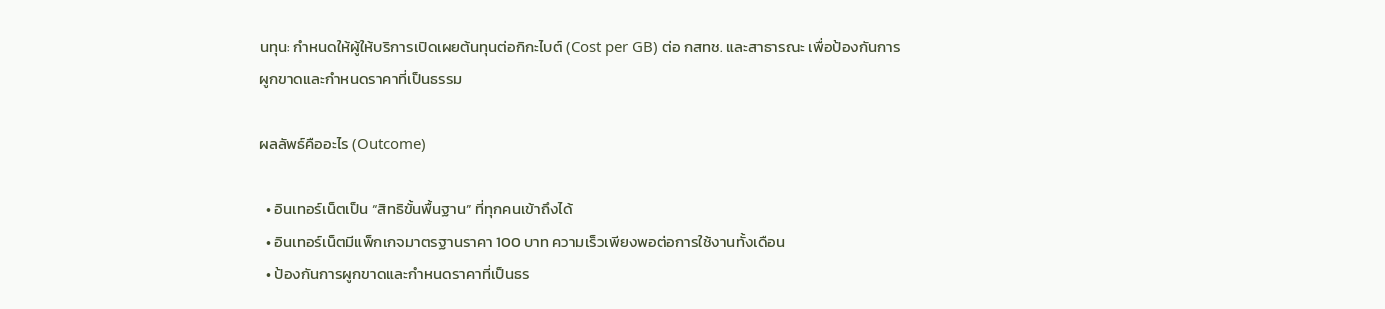นทุน: กำหนดให้ผู้ให้บริการเปิดเผยต้นทุนต่อกิกะไบต์ (Cost per GB) ต่อ กสทช. และสาธารณะ เพื่อป้องกันการผูกขาดและกำหนดราคาที่เป็นธรรม

ผลลัพธ์คืออะไร (Outcome)

  • อินเทอร์เน็ตเป็น “สิทธิขั้นพื้นฐาน” ที่ทุกคนเข้าถึงได้
  • อินเทอร์เน็ตมีแพ็กเกจมาตรฐานราคา 100 บาท ความเร็วเพียงพอต่อการใช้งานทั้งเดือน
  • ป้องกันการผูกขาดและกำหนดราคาที่เป็นธร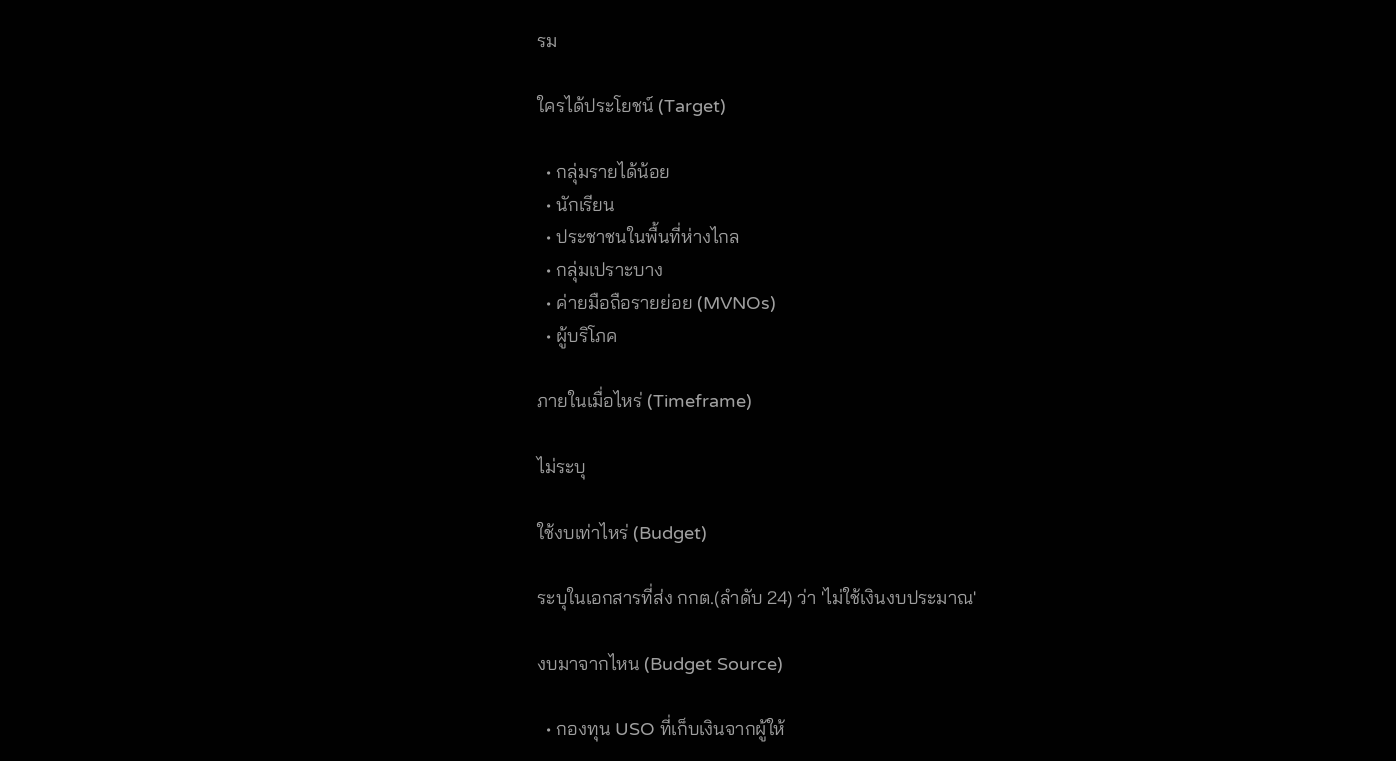รม

ใครได้ประโยชน์ (Target)

  • กลุ่มรายได้น้อย
  • นักเรียน
  • ประชาชนในพื้นที่ห่างไกล
  • กลุ่มเปราะบาง
  • ค่ายมือถือรายย่อย (MVNOs)
  • ผู้บริโภค

ภายในเมื่อไหร่ (Timeframe)

ไม่ระบุ

ใช้งบเท่าไหร่ (Budget)

ระบุในเอกสารที่ส่ง กกต.(ลำดับ 24) ว่า 'ไม่ใช้เงินงบประมาณ'

งบมาจากไหน (Budget Source)

  • กองทุน USO ที่เก็บเงินจากผู้ให้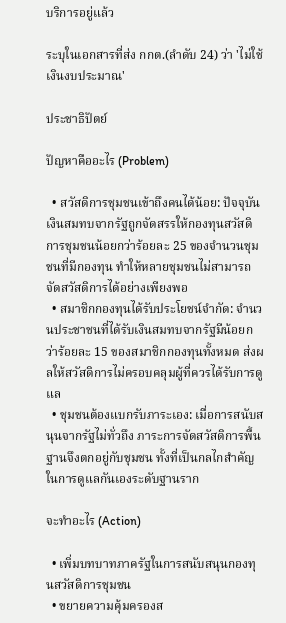บริการอยู่แล้ว

ระบุในเอกสารที่ส่ง กกต.(ลำดับ 24) ว่า 'ไม่ใช้เงินงบประมาณ'

ประชาธิปัตย์

ปัญหาคืออะไร (Problem)

  • สวัสดิการชุมชนเข้าถึงคนได้น้อย: ปัจจุบันเงินสมทบจากรัฐถูกจัดสรรให้กองทุนสวัสดิการชุมชนน้อยกว่าร้อยละ 25 ของจำนวนชุมชนที่มีกองทุน ทำให้หลายชุมชนไม่สามารถจัดสวัสดิการได้อย่างเพียงพอ
  • สมาชิกกองทุนได้รับประโยชน์จำกัด: จำนวนประชาชนที่ได้รับเงินสมทบจากรัฐมีน้อยกว่าร้อยละ 15 ของสมาชิกกองทุนทั้งหมด ส่งผลให้สวัสดิการไม่ครอบคลุมผู้ที่ควรได้รับการดูแล
  • ชุมชนต้องแบกรับภาระเอง: เมื่อการสนับสนุนจากรัฐไม่ทั่วถึง ภาระการจัดสวัสดิการพื้นฐานจึงตกอยู่กับชุมชน ทั้งที่เป็นกลไกสำคัญในการดูแลกันเองระดับฐานราก

จะทำอะไร (Action)

  • เพิ่มบทบาทภาครัฐในการสนับสนุนกองทุนสวัสดิการชุมชน
  • ขยายความคุ้มครองส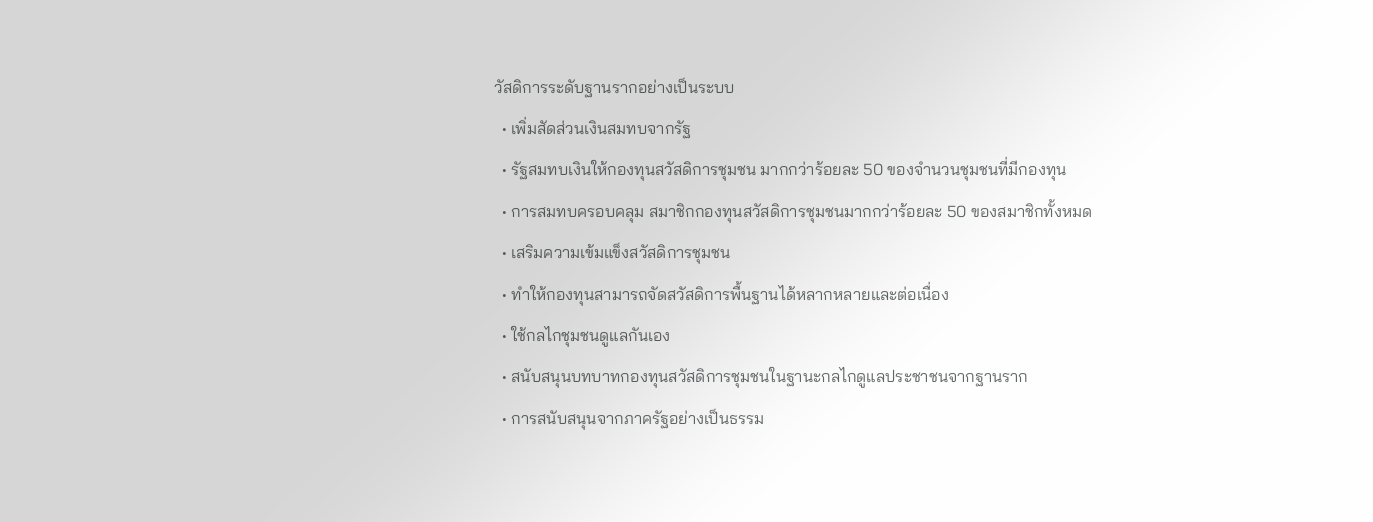วัสดิการระดับฐานรากอย่างเป็นระบบ
  • เพิ่มสัดส่วนเงินสมทบจากรัฐ
  • รัฐสมทบเงินให้กองทุนสวัสดิการชุมชน มากกว่าร้อยละ 50 ของจำนวนชุมชนที่มีกองทุน
  • การสมทบครอบคลุม สมาชิกกองทุนสวัสดิการชุมชนมากกว่าร้อยละ 50 ของสมาชิกทั้งหมด
  • เสริมความเข้มแข็งสวัสดิการชุมชน
  • ทำให้กองทุนสามารถจัดสวัสดิการพื้นฐานได้หลากหลายและต่อเนื่อง
  • ใช้กลไกชุมชนดูแลกันเอง
  • สนับสนุนบทบาทกองทุนสวัสดิการชุมชนในฐานะกลไกดูแลประชาชนจากฐานราก
  • การสนับสนุนจากภาครัฐอย่างเป็นธรรม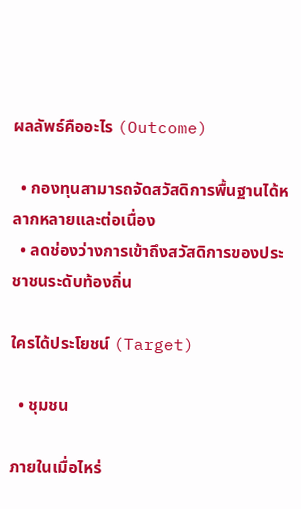ผลลัพธ์คืออะไร (Outcome)

  • กองทุนสามารถจัดสวัสดิการพื้นฐานได้หลากหลายและต่อเนื่อง
  • ลดช่องว่างการเข้าถึงสวัสดิการของประชาชนระดับท้องถิ่น

ใครได้ประโยชน์ (Target)

  • ชุมชน

ภายในเมื่อไหร่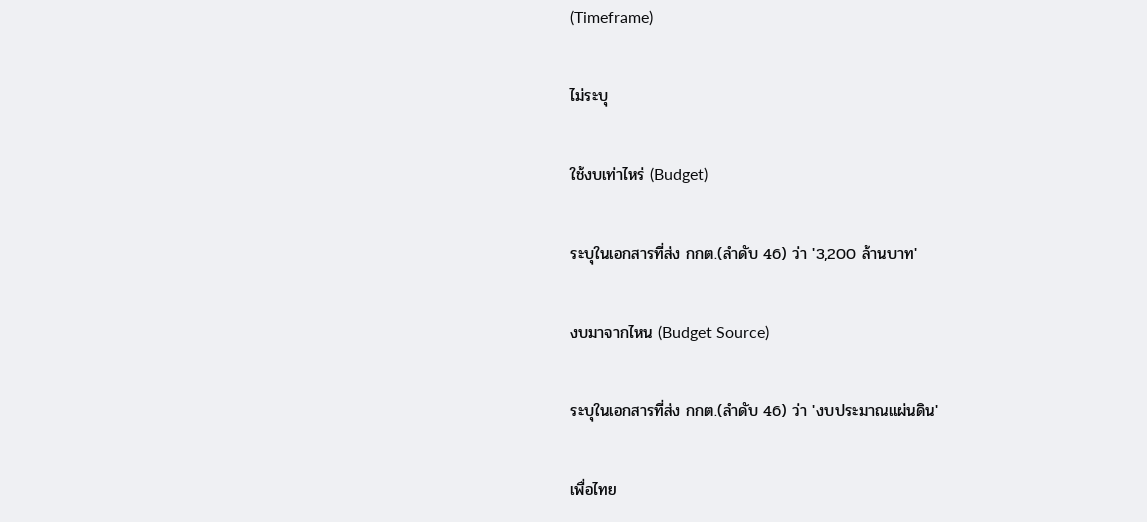(Timeframe)

ไม่ระบุ

ใช้งบเท่าไหร่ (Budget)

ระบุในเอกสารที่ส่ง กกต.(ลำดับ 46) ว่า '3,200 ล้านบาท'

งบมาจากไหน (Budget Source)

ระบุในเอกสารที่ส่ง กกต.(ลำดับ 46) ว่า 'งบประมาณแผ่นดิน'

เพื่อไทย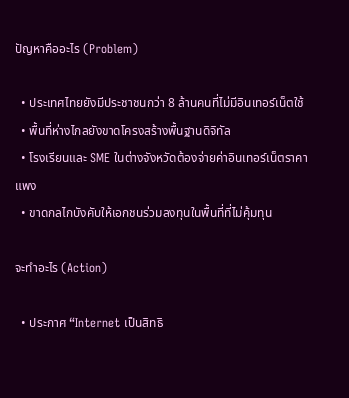ปัญหาคืออะไร (Problem)

  • ประเทศไทยยังมีประชาชนกว่า 8 ล้านคนที่ไม่มีอินเทอร์เน็ตใช้
  • พื้นที่ห่างไกลยังขาดโครงสร้างพื้นฐานดิจิทัล
  • โรงเรียนและ SME ในต่างจังหวัดต้องจ่ายค่าอินเทอร์เน็ตราคาแพง
  • ขาดกลไกบังคับให้เอกชนร่วมลงทุนในพื้นที่ที่ไม่คุ้มทุน

จะทำอะไร (Action)

  • ประกาศ “Internet เป็นสิทธิ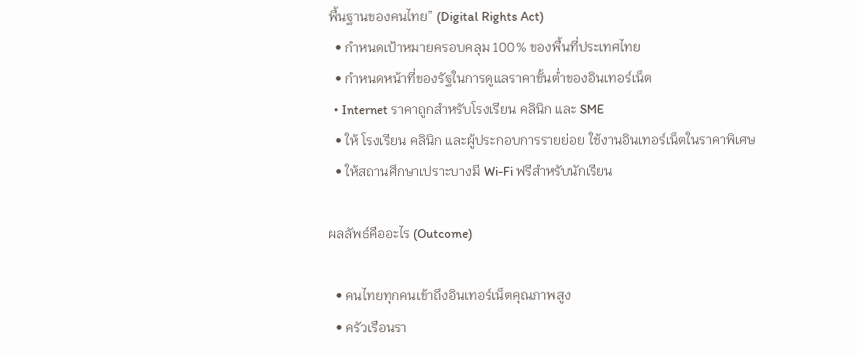พื้นฐานของคนไทย” (Digital Rights Act)
  • กำหนดเป้าหมายครอบคลุม 100% ของพื้นที่ประเทศไทย
  • กำหนดหน้าที่ของรัฐในการดูแลราคาขั้นต่ำของอินเทอร์เน็ต
  • Internet ราคาถูกสำหรับโรงเรียน คลินิก และ SME
  • ให้ โรงเรียน คลินิก และผู้ประกอบการรายย่อย ใช้งานอินเทอร์เน็ตในราคาพิเศษ
  • ให้สถานศึกษาเปราะบางมี Wi-Fi ฟรีสำหรับนักเรียน

ผลลัพธ์คืออะไร (Outcome)

  • คนไทยทุกคนเข้าถึงอินเทอร์เน็ตคุณภาพสูง
  • ครัวเรือนรา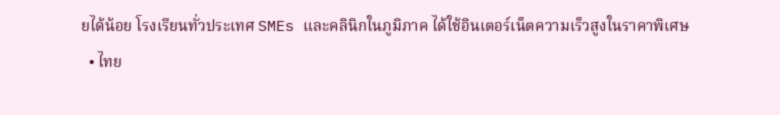ยได้น้อย โรงเรียนทั่วประเทศ SMEs และคลินิกในภูมิภาค ได้ใช้อินเตอร์เน็ตความเร็วสูงในราคาพิเศษ
  • ไทย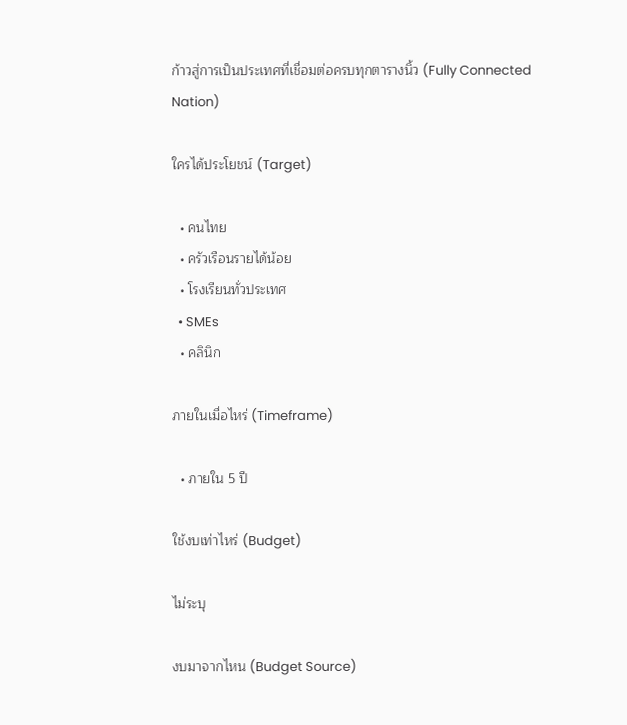ก้าวสู่การเป็นประเทศที่เชื่อมต่อครบทุกตารางนิ้ว (Fully Connected Nation)

ใครได้ประโยชน์ (Target)

  • คนไทย
  • ครัวเรือนรายได้น้อย
  • โรงเรียนทั่วประเทศ
  • SMEs
  • คลินิก

ภายในเมื่อไหร่ (Timeframe)

  • ภายใน 5 ปี

ใช้งบเท่าไหร่ (Budget)

ไม่ระบุ

งบมาจากไหน (Budget Source)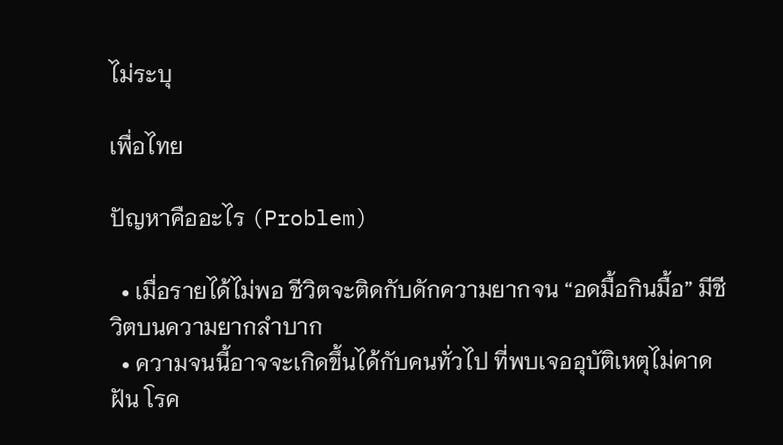ไม่ระบุ

เพื่อไทย

ปัญหาคืออะไร (Problem)

  • เมื่อรายได้ไม่พอ ชีวิตจะติดกับดักความยากจน “อดมื้อกินมื้อ” มีชีวิตบนความยากลำบาก
  • ความจนนี้อาจจะเกิดขึ้นได้กับคนทั่วไป ที่พบเจออุบัติเหตุไม่คาดฝัน โรค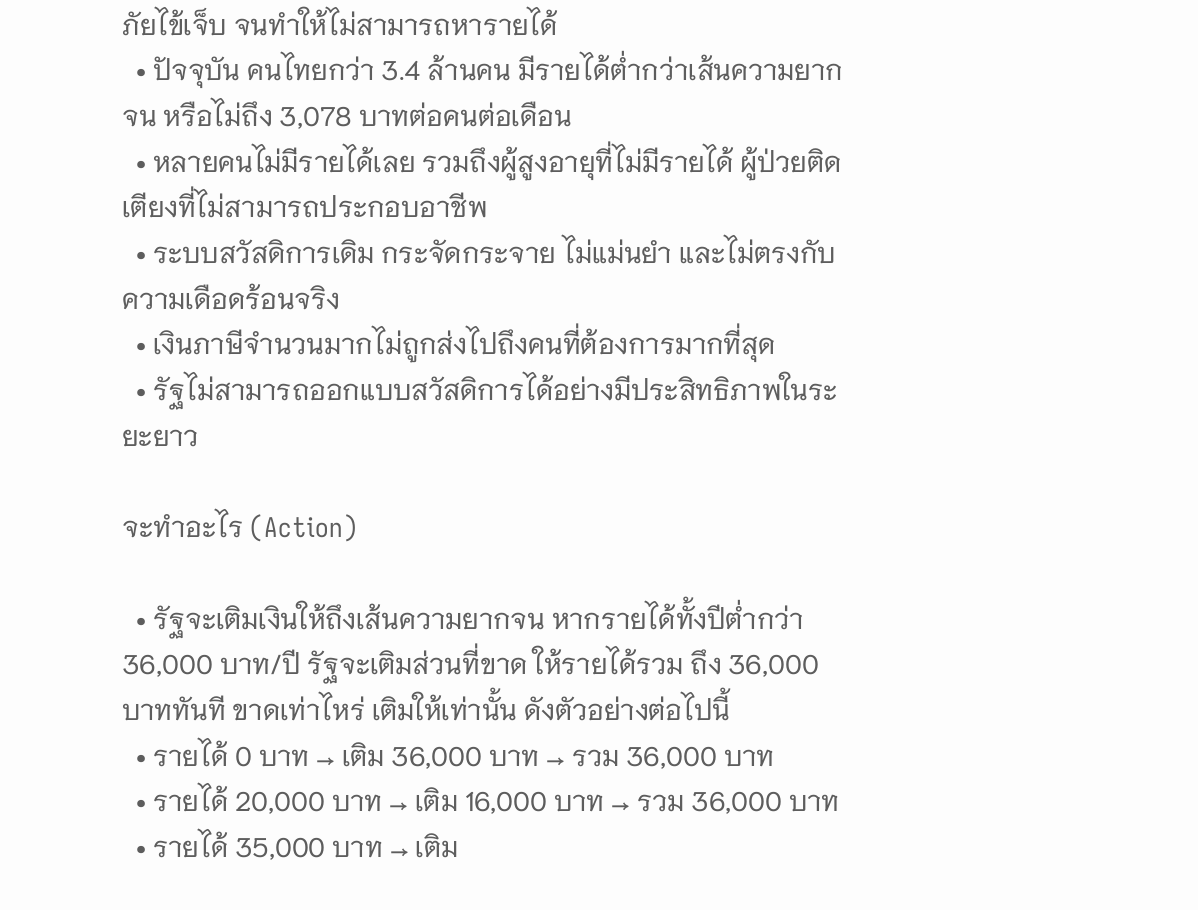ภัยไข้เจ็บ จนทำให้ไม่สามารถหารายได้
  • ปัจจุบัน คนไทยกว่า 3.4 ล้านคน มีรายได้ต่ำกว่าเส้นความยากจน หรือไม่ถึง 3,078 บาทต่อคนต่อเดือน
  • หลายคนไม่มีรายได้เลย รวมถึงผู้สูงอายุที่ไม่มีรายได้ ผู้ป่วยติดเตียงที่ไม่สามารถประกอบอาชีพ
  • ระบบสวัสดิการเดิม กระจัดกระจาย ไม่แม่นยำ และไม่ตรงกับความเดือดร้อนจริง
  • เงินภาษีจำนวนมากไม่ถูกส่งไปถึงคนที่ต้องการมากที่สุด
  • รัฐไม่สามารถออกแบบสวัสดิการได้อย่างมีประสิทธิภาพในระยะยาว

จะทำอะไร (Action)

  • รัฐจะเติมเงินให้ถึงเส้นความยากจน หากรายได้ทั้งปีต่ำกว่า 36,000 บาท/ปี รัฐจะเติมส่วนที่ขาด ให้รายได้รวม ถึง 36,000 บาททันที ขาดเท่าไหร่ เติมให้เท่านั้น ดังตัวอย่างต่อไปนี้
  • รายได้ 0 บาท → เติม 36,000 บาท → รวม 36,000 บาท
  • รายได้ 20,000 บาท → เติม 16,000 บาท → รวม 36,000 บาท
  • รายได้ 35,000 บาท → เติม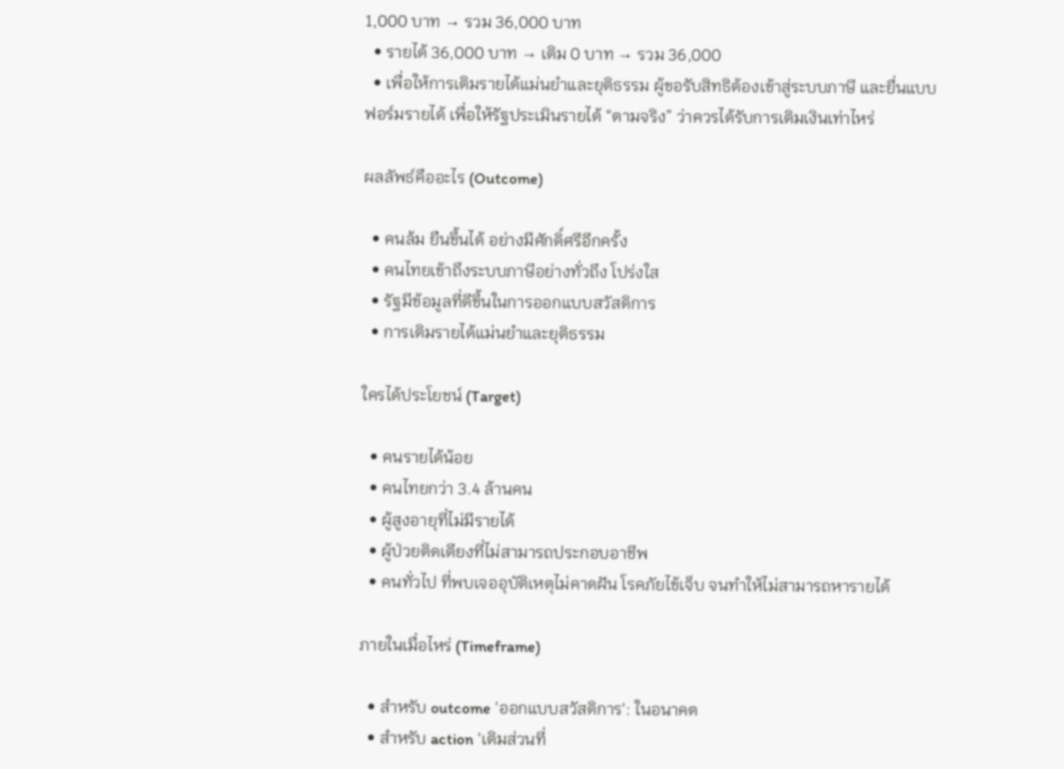1,000 บาท → รวม 36,000 บาท
  • รายได้ 36,000 บาท → เติม 0 บาท → รวม 36,000
  • เพื่อให้การเติมรายได้แม่นยำและยุติธรรม ผู้ขอรับสิทธิต้องเข้าสู่ระบบภาษี และยื่นแบบฟอร์มรายได้ เพื่อให้รัฐประเมินรายได้ “ตามจริง” ว่าควรได้รับการเติมเงินเท่าไหร่

ผลลัพธ์คืออะไร (Outcome)

  • คนล้ม ยืนขึ้นได้ อย่างมีศักดิ์ศรีอีกครั้ง
  • คนไทยเข้าถึงระบบภาษีอย่างทั่วถึง โปร่งใส
  • รัฐมีข้อมูลที่ดีขึ้นในการออกแบบสวัสดิการ
  • การเติมรายได้แม่นยำและยุติธรรม

ใครได้ประโยชน์ (Target)

  • คนรายได้น้อย
  • คนไทยกว่า 3.4 ล้านคน
  • ผู้สูงอายุที่ไม่มีรายได้
  • ผู้ป่วยติดเตียงที่ไม่สามารถประกอบอาชีพ
  • คนทั่วไป ที่พบเจออุบัติเหตุไม่คาดฝัน โรคภัยไข้เจ็บ จนทำให้ไม่สามารถหารายได้

ภายในเมื่อไหร่ (Timeframe)

  • สำหรับ outcome 'ออกแบบสวัสดิการ': ในอนาคต
  • สำหรับ action 'เติมส่วนที่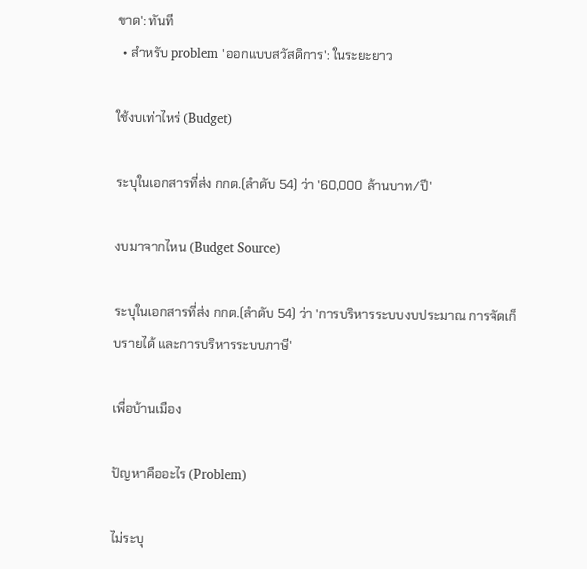ขาด': ทันที
  • สำหรับ problem 'ออกแบบสวัสดิการ': ในระยะยาว

ใช้งบเท่าไหร่ (Budget)

ระบุในเอกสารที่ส่ง กกต.(ลำดับ 54) ว่า '60,000 ล้านบาท/ปี'

งบมาจากไหน (Budget Source)

ระบุในเอกสารที่ส่ง กกต.(ลำดับ 54) ว่า 'การบริหารระบบงบประมาณ การจัดเก็บรายได้ และการบริหารระบบภาษี'

เพื่อบ้านเมือง

ปัญหาคืออะไร (Problem)

ไม่ระบุ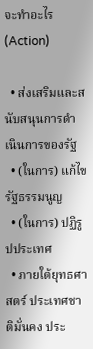จะทำอะไร (Action)

  • ส่งเสริมและสนับสนุนการดำเนินการของรัฐ
  • (ในการ) แก้ไขรัฐธรรมนูญ
  • (ในการ) ปฏิรูปประเทศ
  • ภายใต้ยุทธศาสตร์ ประเทศชาติมั่นคง ประ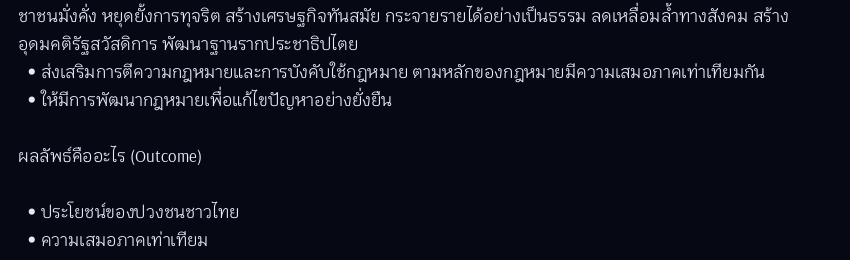ชาชนมั่งคั่ง หยุดยั้งการทุจริต สร้างเศรษฐกิจทันสมัย กระจายรายได้อย่างเป็นธรรม ลดเหลื่อมล้ำทางสังคม สร้างอุดมคติรัฐสวัสดิการ พัฒนาฐานรากประชาธิปไตย
  • ส่งเสริมการตีความกฎหมายและการบังคับใช้กฎหมาย ตามหลักของกฎหมายมีความเสมอภาคเท่าเทียมกัน
  • ให้มีการพัฒนากฎหมายเพื่อแก้ไขปัญหาอย่างยั่งยืน

ผลลัพธ์คืออะไร (Outcome)

  • ประโยชน์ของปวงชนชาวไทย
  • ความเสมอภาคเท่าเทียม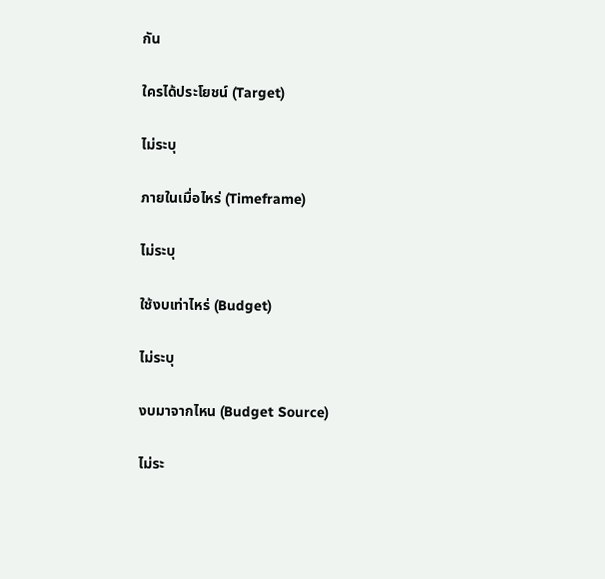กัน

ใครได้ประโยชน์ (Target)

ไม่ระบุ

ภายในเมื่อไหร่ (Timeframe)

ไม่ระบุ

ใช้งบเท่าไหร่ (Budget)

ไม่ระบุ

งบมาจากไหน (Budget Source)

ไม่ระ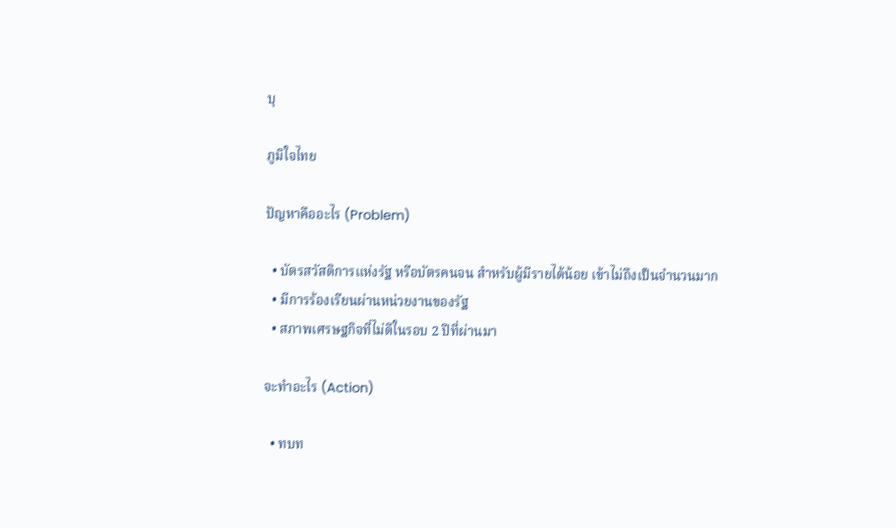บุ

ภูมิใจไทย

ปัญหาคืออะไร (Problem)

  • บัตรสวัสดิการแห่งรัฐ หรือบัตรคนจน สำหรับผู้มีรายได้น้อย เข้าไม่ถึงเป็นจำนวนมาก
  • มีการร้องเรียนผ่านหน่วยงานของรัฐ
  • สภาพเศรษฐกิจที่ไม่ดีในรอบ 2 ปีที่ผ่านมา

จะทำอะไร (Action)

  • ทบท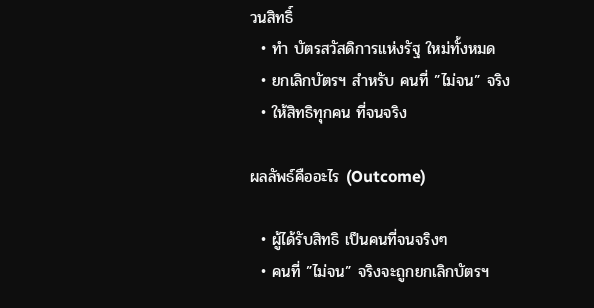วนสิทธิ์
  • ทำ บัตรสวัสดิการแห่งรัฐ ใหม่ทั้งหมด
  • ยกเลิกบัตรฯ สำหรับ คนที่ ”ไม่จน” จริง
  • ให้สิทธิทุกคน ที่จนจริง

ผลลัพธ์คืออะไร (Outcome)

  • ผู้ได้รับสิทธิ เป็นคนที่จนจริงๆ
  • คนที่ ”ไม่จน” จริงจะถูกยกเลิกบัตรฯ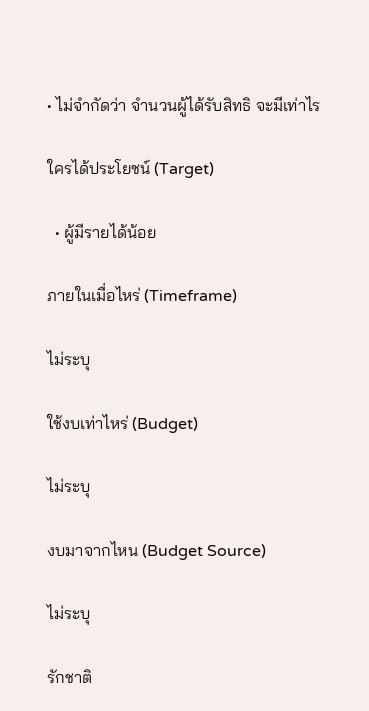• ไม่จำกัดว่า จำนวนผู้ได้รับสิทธิ จะมีเท่าไร

ใครได้ประโยชน์ (Target)

  • ผู้มีรายได้น้อย

ภายในเมื่อไหร่ (Timeframe)

ไม่ระบุ

ใช้งบเท่าไหร่ (Budget)

ไม่ระบุ

งบมาจากไหน (Budget Source)

ไม่ระบุ

รักชาติ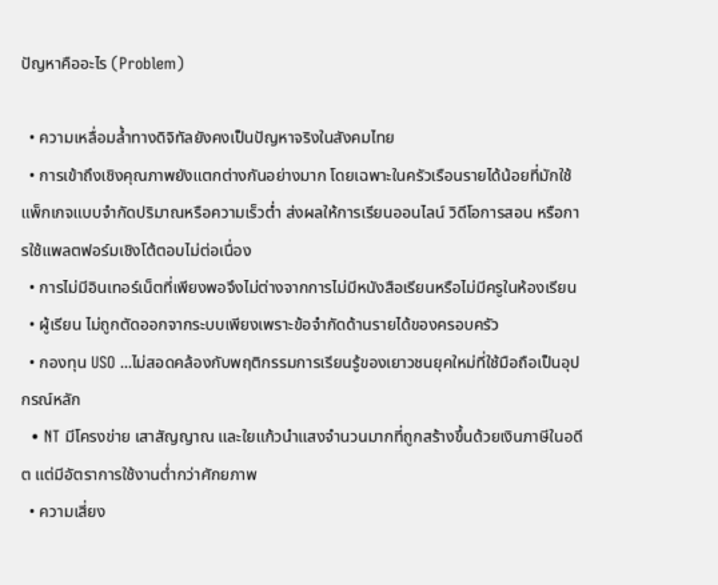ปัญหาคืออะไร (Problem)

  • ความเหลื่อมล้ำทางดิจิทัลยังคงเป็นปัญหาจริงในสังคมไทย
  • การเข้าถึงเชิงคุณภาพยังแตกต่างกันอย่างมาก โดยเฉพาะในครัวเรือนรายได้น้อยที่มักใช้แพ็กเกจแบบจำกัดปริมาณหรือความเร็วต่ำ ส่งผลให้การเรียนออนไลน์ วิดีโอการสอน หรือการใช้แพลตฟอร์มเชิงโต้ตอบไม่ต่อเนื่อง
  • การไม่มีอินเทอร์เน็ตที่เพียงพอจึงไม่ต่างจากการไม่มีหนังสือเรียนหรือไม่มีครูในห้องเรียน
  • ผู้เรียน ไม่ถูกตัดออกจากระบบเพียงเพราะข้อจำกัดด้านรายได้ของครอบครัว
  • กองทุน USO ...ไม่สอดคล้องกับพฤติกรรมการเรียนรู้ของเยาวชนยุคใหม่ที่ใช้มือถือเป็นอุปกรณ์หลัก
  • NT มีโครงข่าย เสาสัญญาณ และใยแก้วนำแสงจำนวนมากที่ถูกสร้างขึ้นด้วยเงินภาษีในอดีต แต่มีอัตราการใช้งานต่ำกว่าศักยภาพ
  • ความเสี่ยง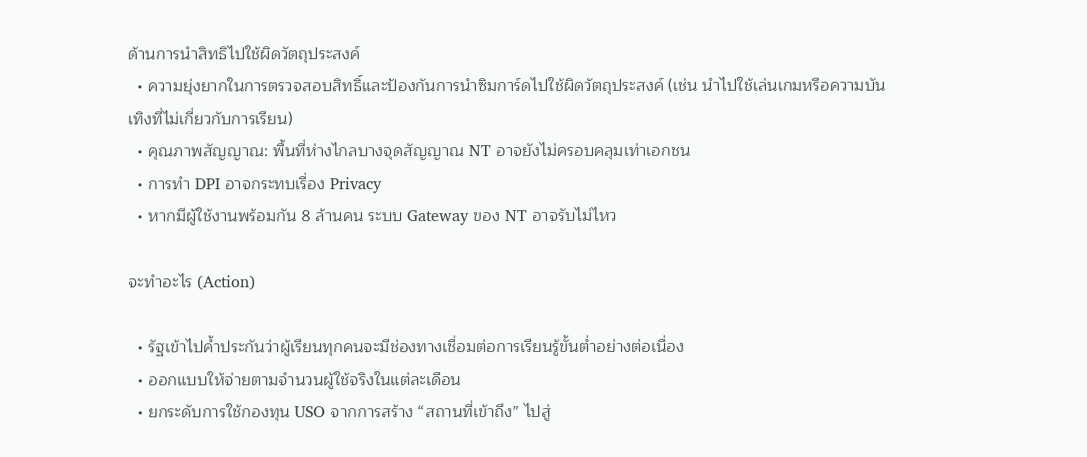ด้านการนำสิทธิไปใช้ผิดวัตถุประสงค์
  • ความยุ่งยากในการตรวจสอบสิทธิ์และป้องกันการนำซิมการ์ดไปใช้ผิดวัตถุประสงค์ (เช่น นำไปใช้เล่นเกมหรือความบันเทิงที่ไม่เกี่ยวกับการเรียน)
  • คุณภาพสัญญาณ: พื้นที่ห่างไกลบางจุดสัญญาณ NT อาจยังไม่ครอบคลุมเท่าเอกชน
  • การทำ DPI อาจกระทบเรื่อง Privacy
  • หากมีผู้ใช้งานพร้อมกัน 8 ล้านคน ระบบ Gateway ของ NT อาจรับไม่ไหว

จะทำอะไร (Action)

  • รัฐเข้าไปค้ำประกันว่าผู้เรียนทุกคนจะมีช่องทางเชื่อมต่อการเรียนรู้ขั้นต่ำอย่างต่อเนื่อง
  • ออกแบบให้จ่ายตามจำนวนผู้ใช้จริงในแต่ละเดือน
  • ยกระดับการใช้กองทุน USO จากการสร้าง “สถานที่เข้าถึง” ไปสู่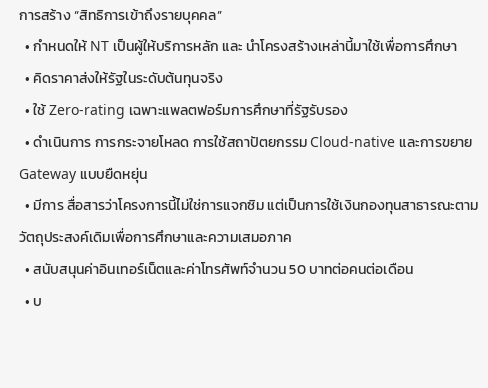การสร้าง “สิทธิการเข้าถึงรายบุคคล”
  • กำหนดให้ NT เป็นผู้ให้บริการหลัก และ นำโครงสร้างเหล่านี้มาใช้เพื่อการศึกษา
  • คิดราคาส่งให้รัฐในระดับต้นทุนจริง
  • ใช้ Zero-rating เฉพาะแพลตฟอร์มการศึกษาที่รัฐรับรอง
  • ดำเนินการ การกระจายโหลด การใช้สถาปัตยกรรม Cloud-native และการขยาย Gateway แบบยืดหยุ่น
  • มีการ สื่อสารว่าโครงการนี้ไม่ใช่การแจกซิม แต่เป็นการใช้เงินกองทุนสาธารณะตามวัตถุประสงค์เดิมเพื่อการศึกษาและความเสมอภาค
  • สนับสนุนค่าอินเทอร์เน็ตและค่าโทรศัพท์จำนวน 50 บาทต่อคนต่อเดือน
  • บ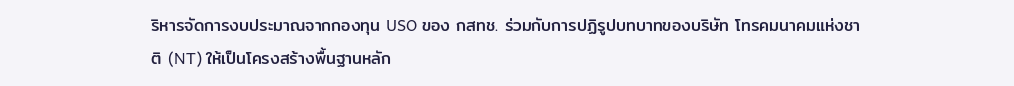ริหารจัดการงบประมาณจากกองทุน USO ของ กสทช. ร่วมกับการปฏิรูปบทบาทของบริษัท โทรคมนาคมแห่งชาติ (NT) ให้เป็นโครงสร้างพื้นฐานหลัก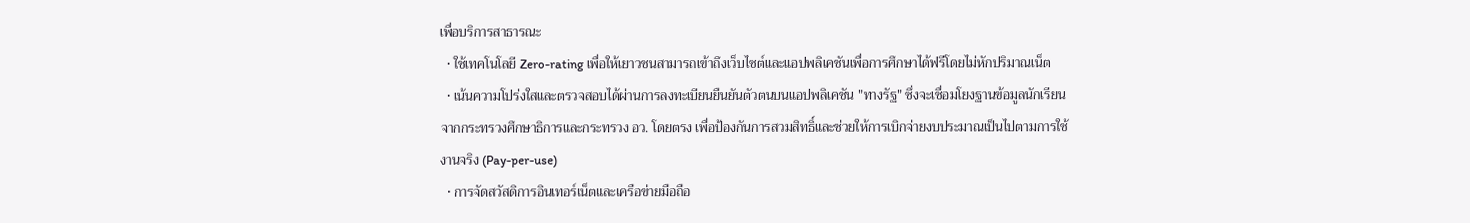เพื่อบริการสาธารณะ
  • ใช้เทคโนโลยี Zero-rating เพื่อให้เยาวชนสามารถเข้าถึงเว็บไซต์และแอปพลิเคชันเพื่อการศึกษาได้ฟรีโดยไม่หักปริมาณเน็ต
  • เน้นความโปร่งใสและตรวจสอบได้ผ่านการลงทะเบียนยืนยันตัวตนบนแอปพลิเคชัน "ทางรัฐ" ซึ่งจะเชื่อมโยงฐานข้อมูลนักเรียนจากกระทรวงศึกษาธิการและกระทรวง อว. โดยตรง เพื่อป้องกันการสวมสิทธิ์และช่วยให้การเบิกจ่ายงบประมาณเป็นไปตามการใช้งานจริง (Pay-per-use)
  • การจัดสวัสดิการอินเทอร์เน็ตและเครือข่ายมือถือ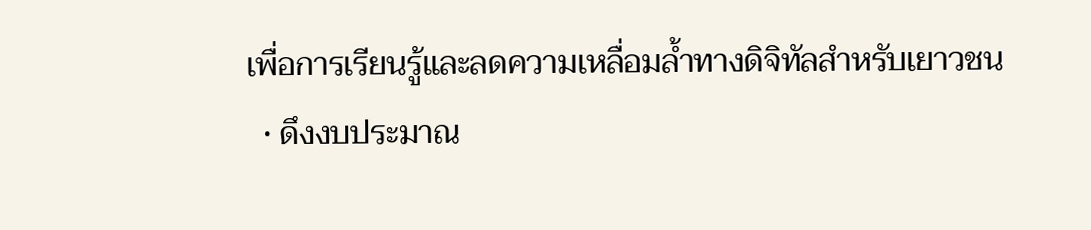เพื่อการเรียนรู้และลดความเหลื่อมล้ำทางดิจิทัลสำหรับเยาวชน
  • ดึงงบประมาณ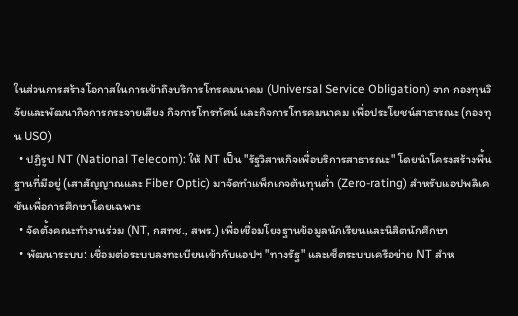ในส่วนการสร้างโอกาสในการเข้าถึงบริการโทรคมนาคม (Universal Service Obligation) จาก กองทุนวิจัยและพัฒนากิจการกระจายเสียง กิจการโทรทัศน์ และกิจการโทรคมนาคม เพื่อประโยชน์สาธารณะ (กองทุน USO)
  • ปฏิรูป NT (National Telecom): ให้ NT เป็น "รัฐวิสาหกิจเพื่อบริการสาธารณะ" โดยนำโครงสร้างพื้นฐานที่มีอยู่ (เสาสัญญาณและ Fiber Optic) มาจัดทำแพ็กเกจต้นทุนต่ำ (Zero-rating) สำหรับแอปพลิเคชันเพื่อการศึกษาโดยเฉพาะ
  • จัดตั้งคณะทำงานร่วม (NT, กสทช., สพร.) เพื่อเชื่อมโยงฐานข้อมูลนักเรียนและนิสิตนักศึกษา
  • พัฒนาระบบ: เชื่อมต่อระบบลงทะเบียนเข้ากับแอปฯ "ทางรัฐ" และเซ็ตระบบเครือข่าย NT สำห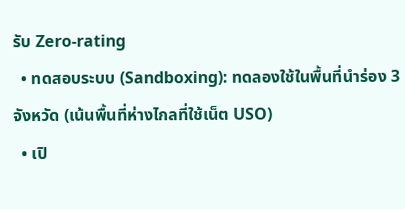รับ Zero-rating
  • ทดสอบระบบ (Sandboxing): ทดลองใช้ในพื้นที่นำร่อง 3 จังหวัด (เน้นพื้นที่ห่างไกลที่ใช้เน็ต USO)
  • เปิ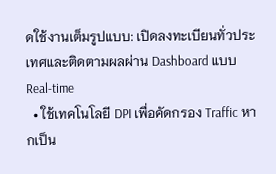ดใช้งานเต็มรูปแบบ: เปิดลงทะเบียนทั่วประเทศและติดตามผลผ่าน Dashboard แบบ Real-time
  • ใช้เทคโนโลยี DPI เพื่อคัดกรอง Traffic หากเป็น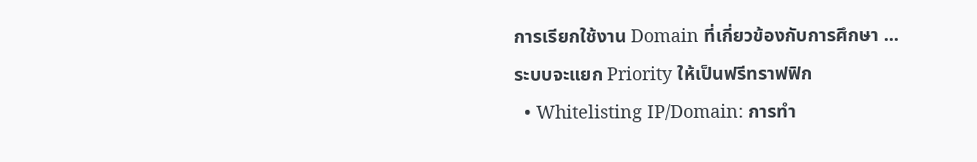การเรียกใช้งาน Domain ที่เกี่ยวข้องกับการศึกษา ...ระบบจะแยก Priority ให้เป็นฟรีทราฟฟิก
  • Whitelisting IP/Domain: การทำ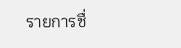รายการชื่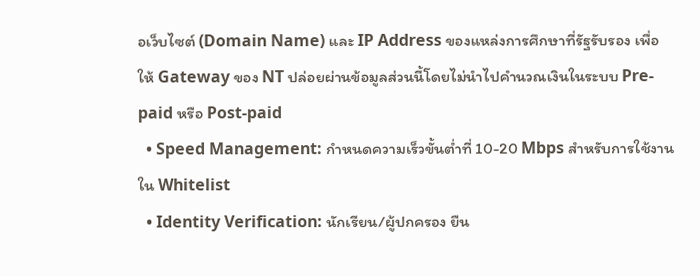อเว็บไซต์ (Domain Name) และ IP Address ของแหล่งการศึกษาที่รัฐรับรอง เพื่อให้ Gateway ของ NT ปล่อยผ่านข้อมูลส่วนนี้โดยไม่นำไปคำนวณเงินในระบบ Pre-paid หรือ Post-paid
  • Speed Management: กำหนดความเร็วขั้นต่ำที่ 10-20 Mbps สำหรับการใช้งานใน Whitelist
  • Identity Verification: นักเรียน/ผู้ปกครอง ยืน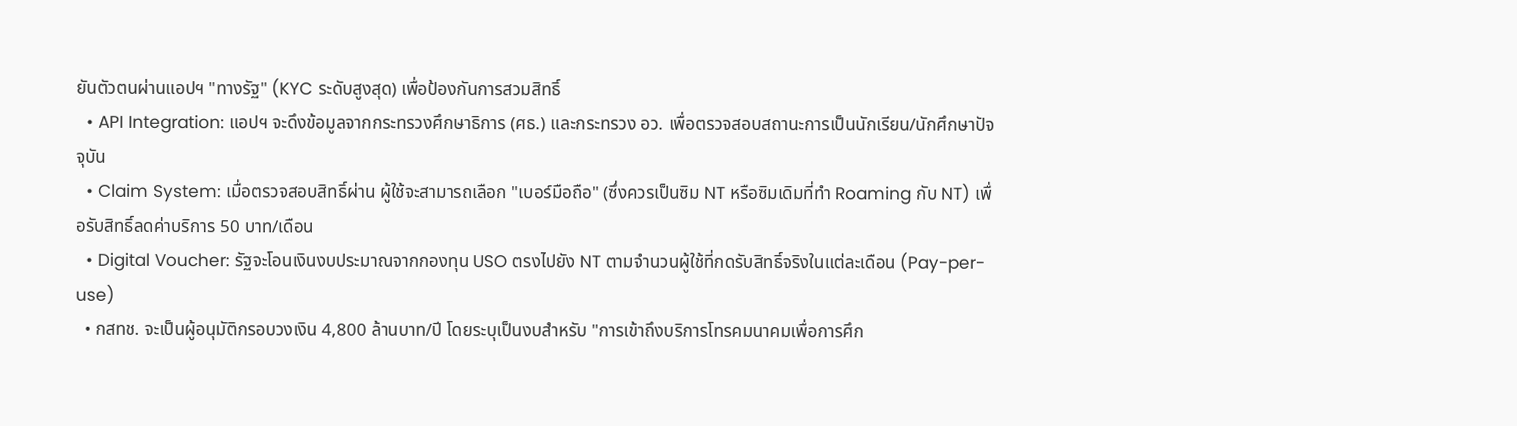ยันตัวตนผ่านแอปฯ "ทางรัฐ" (KYC ระดับสูงสุด) เพื่อป้องกันการสวมสิทธิ์
  • API Integration: แอปฯ จะดึงข้อมูลจากกระทรวงศึกษาธิการ (ศธ.) และกระทรวง อว. เพื่อตรวจสอบสถานะการเป็นนักเรียน/นักศึกษาปัจจุบัน
  • Claim System: เมื่อตรวจสอบสิทธิ์ผ่าน ผู้ใช้จะสามารถเลือก "เบอร์มือถือ" (ซึ่งควรเป็นซิม NT หรือซิมเดิมที่ทำ Roaming กับ NT) เพื่อรับสิทธิ์ลดค่าบริการ 50 บาท/เดือน
  • Digital Voucher: รัฐจะโอนเงินงบประมาณจากกองทุน USO ตรงไปยัง NT ตามจำนวนผู้ใช้ที่กดรับสิทธิ์จริงในแต่ละเดือน (Pay-per-use)
  • กสทช. จะเป็นผู้อนุมัติกรอบวงเงิน 4,800 ล้านบาท/ปี โดยระบุเป็นงบสำหรับ "การเข้าถึงบริการโทรคมนาคมเพื่อการศึก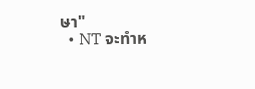ษา"
  • NT จะทำห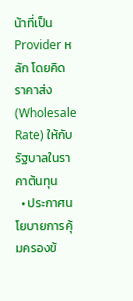น้าที่เป็น Provider หลัก โดยคิดราคาส่ง (Wholesale Rate) ให้กับรัฐบาลในราคาต้นทุน
  • ประกาศนโยบายการคุ้มครองข้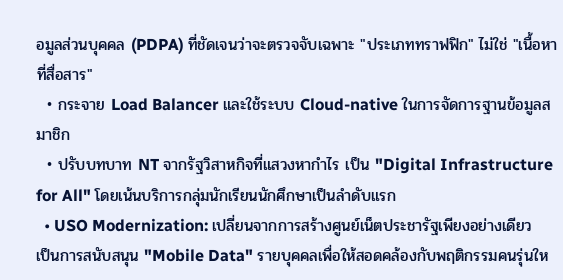อมูลส่วนบุคคล (PDPA) ที่ชัดเจนว่าจะตรวจจับเฉพาะ "ประเภททราฟฟิก" ไม่ใช่ "เนื้อหาที่สื่อสาร"
  • กระจาย Load Balancer และใช้ระบบ Cloud-native ในการจัดการฐานข้อมูลสมาชิก
  • ปรับบทบาท NT จากรัฐวิสาหกิจที่แสวงหากำไร เป็น "Digital Infrastructure for All" โดยเน้นบริการกลุ่มนักเรียนนักศึกษาเป็นลำดับแรก
  • USO Modernization: เปลี่ยนจากการสร้างศูนย์เน็ตประชารัฐเพียงอย่างเดียว เป็นการสนับสนุน "Mobile Data" รายบุคคลเพื่อให้สอดคล้องกับพฤติกรรมคนรุ่นให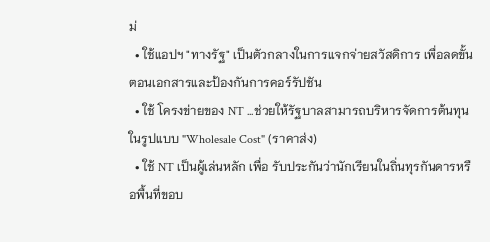ม่
  • ใช้แอปฯ "ทางรัฐ" เป็นตัวกลางในการแจกจ่ายสวัสดิการ เพื่อลดขั้นตอนเอกสารและป้องกันการคอร์รัปชัน
  • ใช้ โครงข่ายของ NT ...ช่วยให้รัฐบาลสามารถบริหารจัดการต้นทุนในรูปแบบ "Wholesale Cost" (ราคาส่ง)
  • ใช้ NT เป็นผู้เล่นหลัก เพื่อ รับประกันว่านักเรียนในถิ่นทุรกันดารหรือพื้นที่ขอบ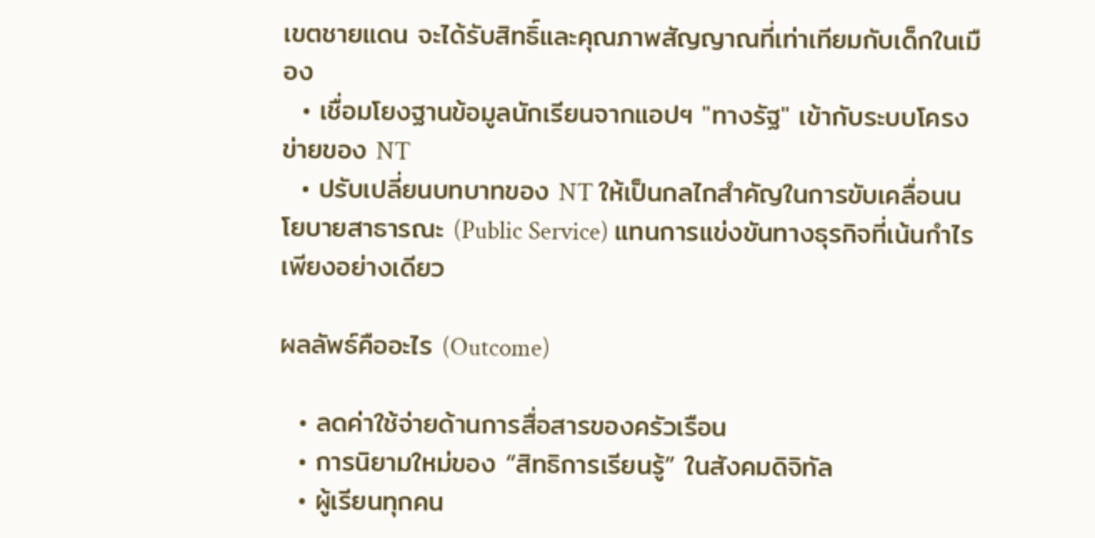เขตชายแดน จะได้รับสิทธิ์และคุณภาพสัญญาณที่เท่าเทียมกับเด็กในเมือง
  • เชื่อมโยงฐานข้อมูลนักเรียนจากแอปฯ "ทางรัฐ" เข้ากับระบบโครงข่ายของ NT
  • ปรับเปลี่ยนบทบาทของ NT ให้เป็นกลไกสำคัญในการขับเคลื่อนนโยบายสาธารณะ (Public Service) แทนการแข่งขันทางธุรกิจที่เน้นกำไรเพียงอย่างเดียว

ผลลัพธ์คืออะไร (Outcome)

  • ลดค่าใช้จ่ายด้านการสื่อสารของครัวเรือน
  • การนิยามใหม่ของ “สิทธิการเรียนรู้” ในสังคมดิจิทัล
  • ผู้เรียนทุกคน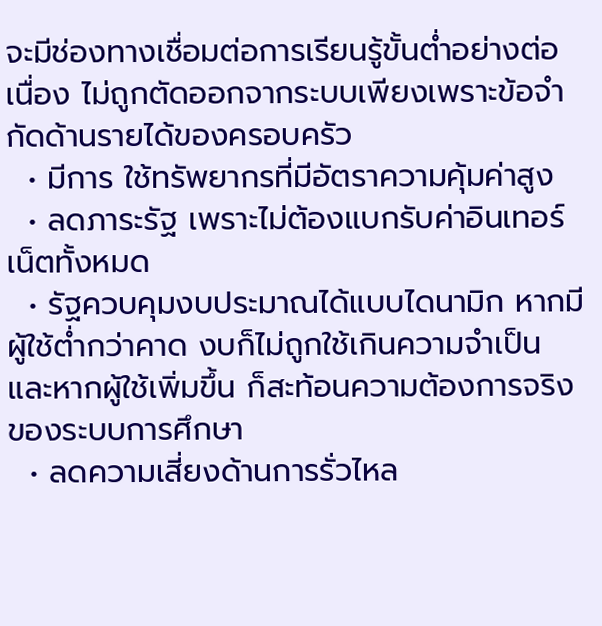จะมีช่องทางเชื่อมต่อการเรียนรู้ขั้นต่ำอย่างต่อเนื่อง ไม่ถูกตัดออกจากระบบเพียงเพราะข้อจำกัดด้านรายได้ของครอบครัว
  • มีการ ใช้ทรัพยากรที่มีอัตราความคุ้มค่าสูง
  • ลดภาระรัฐ เพราะไม่ต้องแบกรับค่าอินเทอร์เน็ตทั้งหมด
  • รัฐควบคุมงบประมาณได้แบบไดนามิก หากมีผู้ใช้ต่ำกว่าคาด งบก็ไม่ถูกใช้เกินความจำเป็น และหากผู้ใช้เพิ่มขึ้น ก็สะท้อนความต้องการจริงของระบบการศึกษา
  • ลดความเสี่ยงด้านการรั่วไหล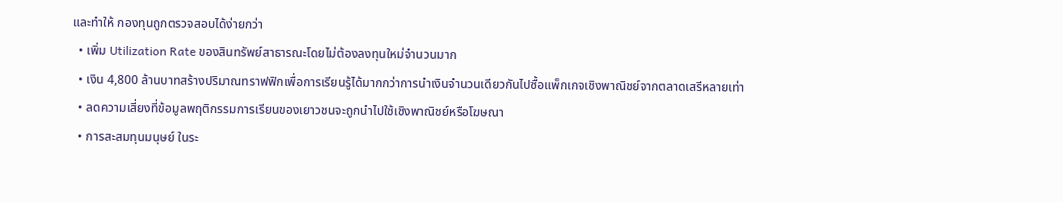และทำให้ กองทุนถูกตรวจสอบได้ง่ายกว่า
  • เพิ่ม Utilization Rate ของสินทรัพย์สาธารณะโดยไม่ต้องลงทุนใหม่จำนวนมาก
  • เงิน 4,800 ล้านบาทสร้างปริมาณทราฟฟิกเพื่อการเรียนรู้ได้มากกว่าการนำเงินจำนวนเดียวกันไปซื้อแพ็กเกจเชิงพาณิชย์จากตลาดเสรีหลายเท่า
  • ลดความเสี่ยงที่ข้อมูลพฤติกรรมการเรียนของเยาวชนจะถูกนำไปใช้เชิงพาณิชย์หรือโฆษณา
  • การสะสมทุนมนุษย์ ในระ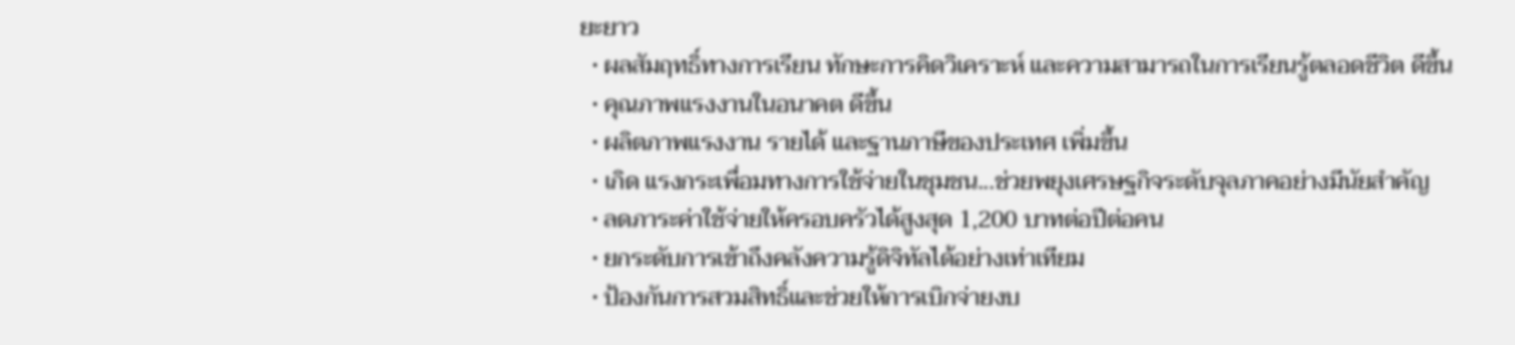ยะยาว
  • ผลสัมฤทธิ์ทางการเรียน ทักษะการคิดวิเคราะห์ และความสามารถในการเรียนรู้ตลอดชีวิต ดีขึ้น
  • คุณภาพแรงงานในอนาคต ดีขึ้น
  • ผลิตภาพแรงงาน รายได้ และฐานภาษีของประเทศ เพิ่มขึ้น
  • เกิด แรงกระเพื่อมทางการใช้จ่ายในชุมชน...ช่วยพยุงเศรษฐกิจระดับจุลภาคอย่างมีนัยสำคัญ
  • ลดภาระค่าใช้จ่ายให้ครอบครัวได้สูงสุด 1,200 บาทต่อปีต่อคน
  • ยกระดับการเข้าถึงคลังความรู้ดิจิทัลได้อย่างเท่าเทียม
  • ป้องกันการสวมสิทธิ์และช่วยให้การเบิกจ่ายงบ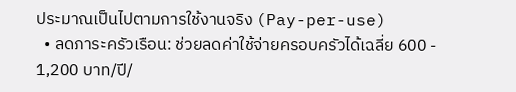ประมาณเป็นไปตามการใช้งานจริง (Pay-per-use)
  • ลดภาระครัวเรือน: ช่วยลดค่าใช้จ่ายครอบครัวได้เฉลี่ย 600 - 1,200 บาท/ปี/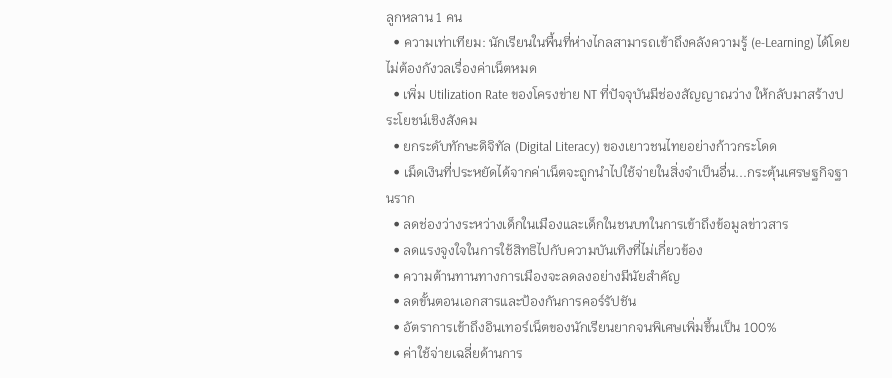ลูกหลาน 1 คน
  • ความเท่าเทียม: นักเรียนในพื้นที่ห่างไกลสามารถเข้าถึงคลังความรู้ (e-Learning) ได้โดยไม่ต้องกังวลเรื่องค่าเน็ตหมด
  • เพิ่ม Utilization Rate ของโครงข่าย NT ที่ปัจจุบันมีช่องสัญญาณว่าง ให้กลับมาสร้างประโยชน์เชิงสังคม
  • ยกระดับทักษะดิจิทัล (Digital Literacy) ของเยาวชนไทยอย่างก้าวกระโดด
  • เม็ดเงินที่ประหยัดได้จากค่าเน็ตจะถูกนำไปใช้จ่ายในสิ่งจำเป็นอื่น...กระตุ้นเศรษฐกิจฐานราก
  • ลดช่องว่างระหว่างเด็กในเมืองและเด็กในชนบทในการเข้าถึงข้อมูลข่าวสาร
  • ลดแรงจูงใจในการใช้สิทธิไปกับความบันเทิงที่ไม่เกี่ยวข้อง
  • ความต้านทานทางการเมืองจะลดลงอย่างมีนัยสำคัญ
  • ลดขั้นตอนเอกสารและป้องกันการคอร์รัปชัน
  • อัตราการเข้าถึงอินเทอร์เน็ตของนักเรียนยากจนพิเศษเพิ่มขึ้นเป็น 100%
  • ค่าใช้จ่ายเฉลี่ยด้านการ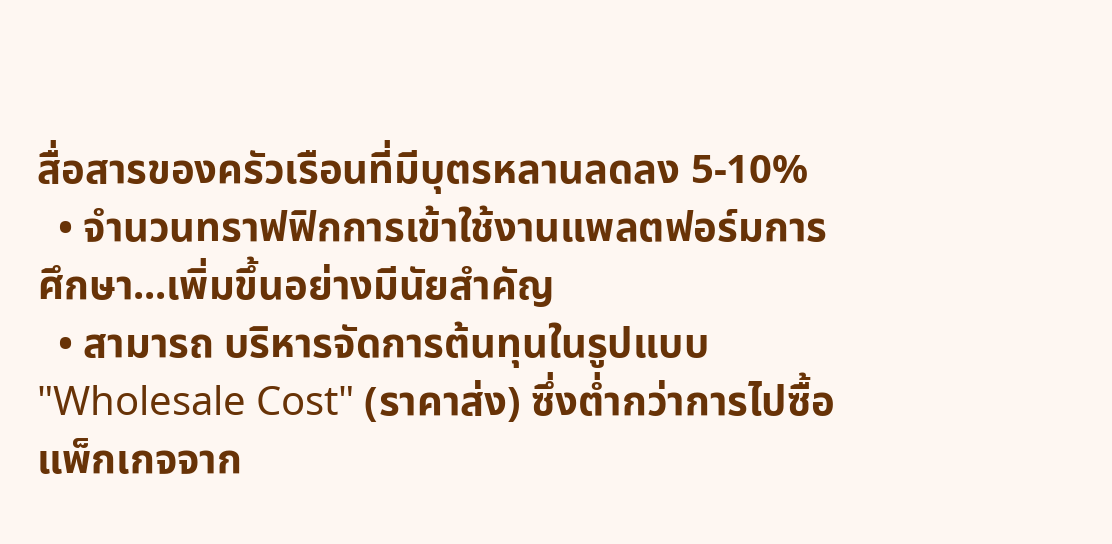สื่อสารของครัวเรือนที่มีบุตรหลานลดลง 5-10%
  • จำนวนทราฟฟิกการเข้าใช้งานแพลตฟอร์มการศึกษา...เพิ่มขึ้นอย่างมีนัยสำคัญ
  • สามารถ บริหารจัดการต้นทุนในรูปแบบ "Wholesale Cost" (ราคาส่ง) ซึ่งต่ำกว่าการไปซื้อแพ็กเกจจาก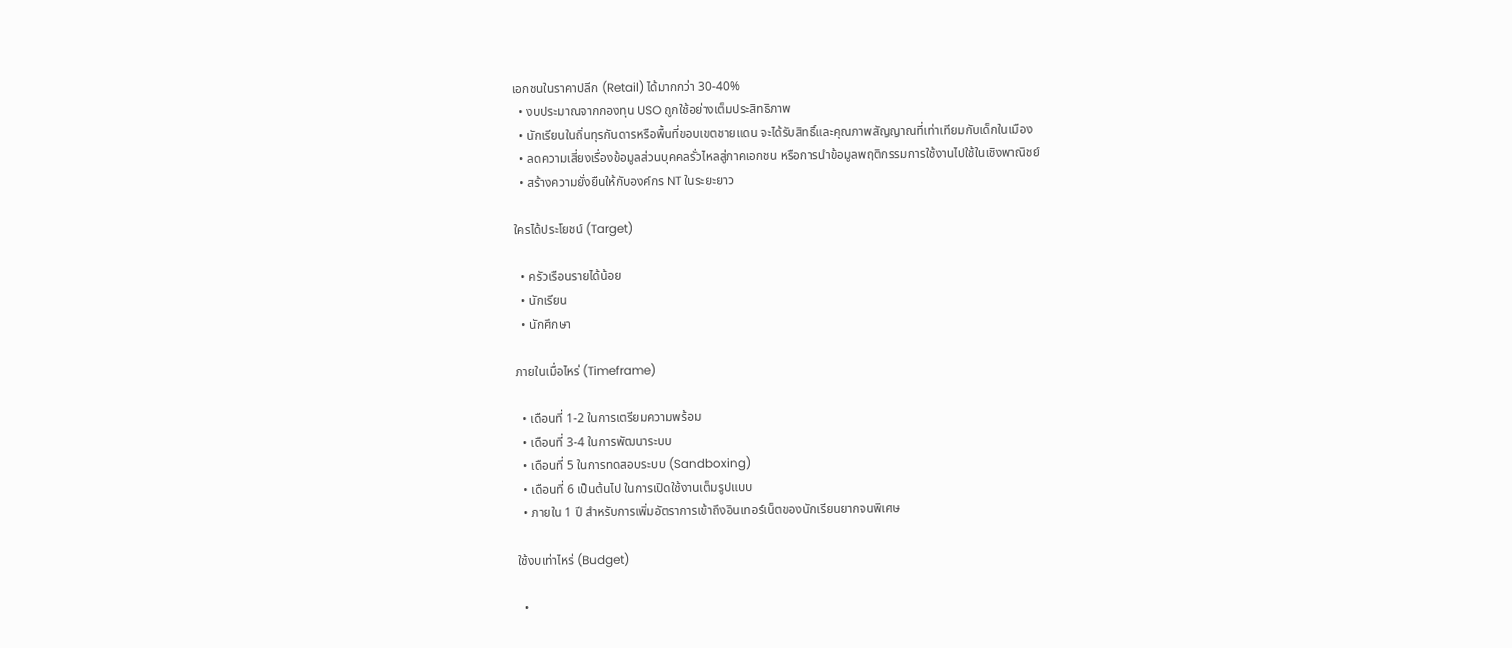เอกชนในราคาปลีก (Retail) ได้มากกว่า 30-40%
  • งบประมาณจากกองทุน USO ถูกใช้อย่างเต็มประสิทธิภาพ
  • นักเรียนในถิ่นทุรกันดารหรือพื้นที่ขอบเขตชายแดน จะได้รับสิทธิ์และคุณภาพสัญญาณที่เท่าเทียมกับเด็กในเมือง
  • ลดความเสี่ยงเรื่องข้อมูลส่วนบุคคลรั่วไหลสู่ภาคเอกชน หรือการนำข้อมูลพฤติกรรมการใช้งานไปใช้ในเชิงพาณิชย์
  • สร้างความยั่งยืนให้กับองค์กร NT ในระยะยาว

ใครได้ประโยชน์ (Target)

  • ครัวเรือนรายได้น้อย
  • นักเรียน
  • นักศึกษา

ภายในเมื่อไหร่ (Timeframe)

  • เดือนที่ 1-2 ในการเตรียมความพร้อม
  • เดือนที่ 3-4 ในการพัฒนาระบบ
  • เดือนที่ 5 ในการทดสอบระบบ (Sandboxing)
  • เดือนที่ 6 เป็นต้นไป ในการเปิดใช้งานเต็มรูปแบบ
  • ภายใน 1 ปี สำหรับการเพิ่มอัตราการเข้าถึงอินเทอร์เน็ตของนักเรียนยากจนพิเศษ

ใช้งบเท่าไหร่ (Budget)

  •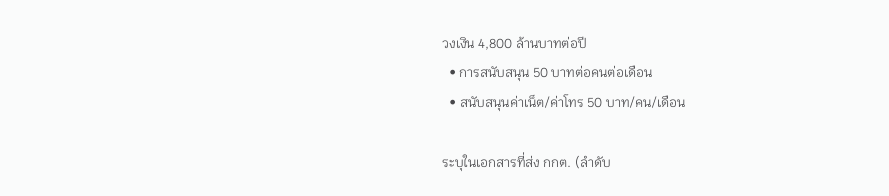วงเงิน 4,800 ล้านบาทต่อปี
  • การสนับสนุน 50 บาทต่อคนต่อเดือน
  • สนับสนุนค่าเน็ต/ค่าโทร 50 บาท/คน/เดือน

ระบุในเอกสารที่ส่ง กกต. (ลำดับ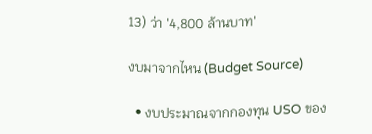13) ว่า '4,800 ล้านบาท'

งบมาจากไหน (Budget Source)

  • งบประมาณจากกองทุน USO ของ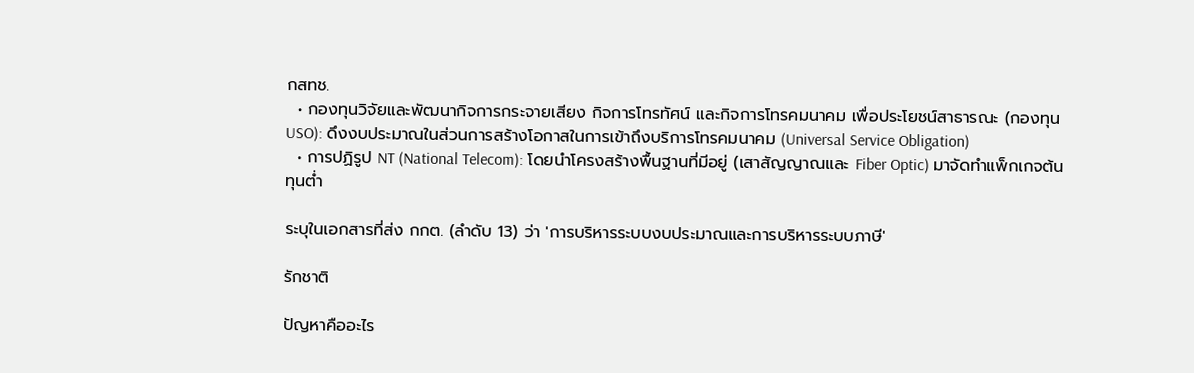กสทช.
  • กองทุนวิจัยและพัฒนากิจการกระจายเสียง กิจการโทรทัศน์ และกิจการโทรคมนาคม เพื่อประโยชน์สาธารณะ (กองทุน USO): ดึงงบประมาณในส่วนการสร้างโอกาสในการเข้าถึงบริการโทรคมนาคม (Universal Service Obligation)
  • การปฏิรูป NT (National Telecom): โดยนำโครงสร้างพื้นฐานที่มีอยู่ (เสาสัญญาณและ Fiber Optic) มาจัดทำแพ็กเกจต้นทุนต่ำ

ระบุในเอกสารที่ส่ง กกต. (ลำดับ 13) ว่า 'การบริหารระบบงบประมาณและการบริหารระบบภาษี'

รักชาติ

ปัญหาคืออะไร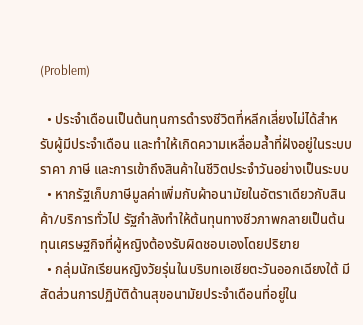(Problem)

  • ประจำเดือนเป็นต้นทุนการดำรงชีวิตที่หลีกเลี่ยงไม่ได้สำหรับผู้มีประจำเดือน และทำให้เกิดความเหลื่อมล้ำที่ฝังอยู่ในระบบราคา ภาษี และการเข้าถึงสินค้าในชีวิตประจำวันอย่างเป็นระบบ
  • หากรัฐเก็บภาษีมูลค่าเพิ่มกับผ้าอนามัยในอัตราเดียวกับสินค้า/บริการทั่วไป รัฐกำลังทำให้ต้นทุนทางชีวภาพกลายเป็นต้นทุนเศรษฐกิจที่ผู้หญิงต้องรับผิดชอบเองโดยปริยาย
  • กลุ่มนักเรียนหญิงวัยรุ่นในบริบทเอเชียตะวันออกเฉียงใต้ มีสัดส่วนการปฏิบัติด้านสุขอนามัยประจำเดือนที่อยู่ใน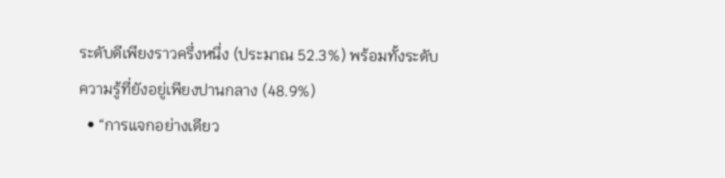ระดับดีเพียงราวครึ่งหนึ่ง (ประมาณ 52.3%) พร้อมทั้งระดับความรู้ที่ยังอยู่เพียงปานกลาง (48.9%)
  • “การแจกอย่างเดียว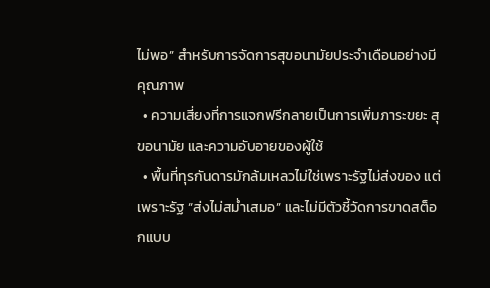ไม่พอ” สำหรับการจัดการสุขอนามัยประจำเดือนอย่างมีคุณภาพ
  • ความเสี่ยงที่การแจกฟรีกลายเป็นการเพิ่มภาระขยะ สุขอนามัย และความอับอายของผู้ใช้
  • พื้นที่ทุรกันดารมักล้มเหลวไม่ใช่เพราะรัฐไม่ส่งของ แต่เพราะรัฐ “ส่งไม่สม่ำเสมอ” และไม่มีตัวชี้วัดการขาดสต็อกแบบ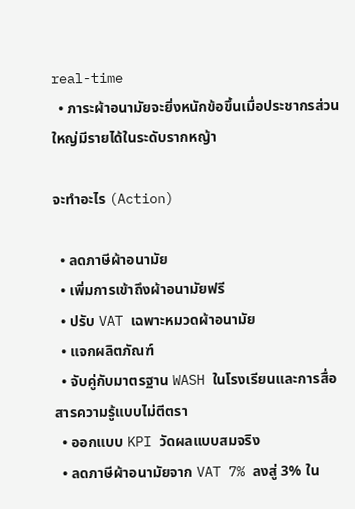real-time
  • ภาระผ้าอนามัยจะยิ่งหนักข้อขึ้นเมื่อประชากรส่วนใหญ่มีรายได้ในระดับรากหญ้า

จะทำอะไร (Action)

  • ลดภาษีผ้าอนามัย
  • เพิ่มการเข้าถึงผ้าอนามัยฟรี
  • ปรับ VAT เฉพาะหมวดผ้าอนามัย
  • แจกผลิตภัณฑ์
  • จับคู่กับมาตรฐาน WASH ในโรงเรียนและการสื่อสารความรู้แบบไม่ตีตรา
  • ออกแบบ KPI วัดผลแบบสมจริง
  • ลดภาษีผ้าอนามัยจาก VAT 7% ลงสู่ 3% ใน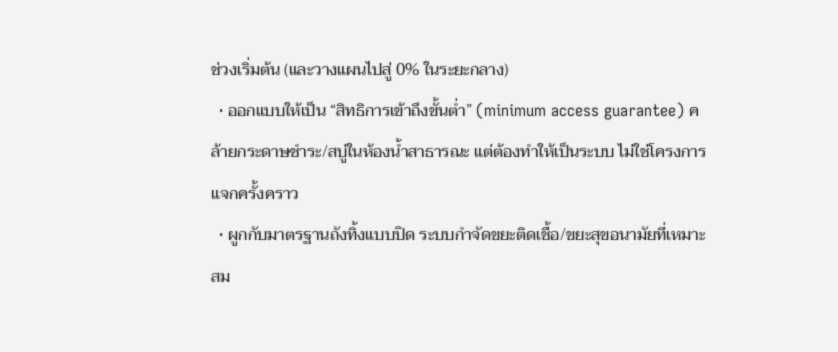ช่วงเริ่มต้น (และวางแผนไปสู่ 0% ในระยะกลาง)
  • ออกแบบให้เป็น “สิทธิการเข้าถึงขั้นต่ำ” (minimum access guarantee) คล้ายกระดาษชำระ/สบู่ในห้องน้ำสาธารณะ แต่ต้องทำให้เป็นระบบ ไม่ใช่โครงการแจกครั้งคราว
  • ผูกกับมาตรฐานถังทิ้งแบบปิด ระบบกำจัดขยะติดเชื้อ/ขยะสุขอนามัยที่เหมาะสม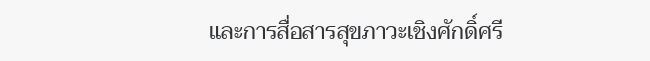และการสื่อสารสุขภาวะเชิงศักดิ์ศรี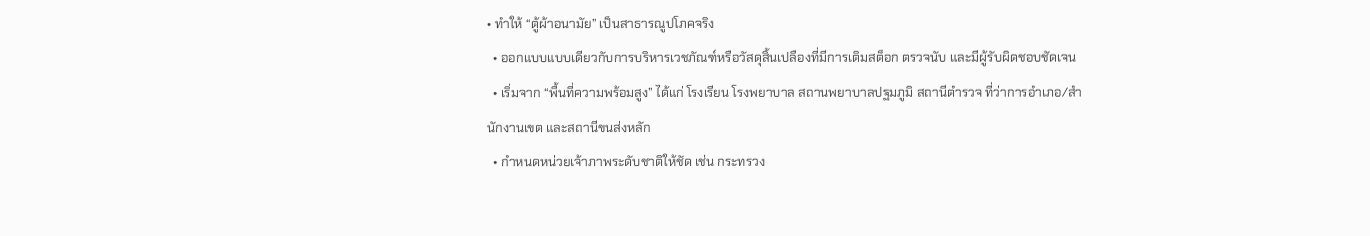• ทำให้ “ตู้ผ้าอนามัย” เป็นสาธารณูปโภคจริง
  • ออกแบบแบบเดียวกับการบริหารเวชภัณฑ์หรือวัสดุสิ้นเปลืองที่มีการเติมสต็อก ตรวจนับ และมีผู้รับผิดชอบชัดเจน
  • เริ่มจาก “พื้นที่ความพร้อมสูง” ได้แก่ โรงเรียน โรงพยาบาล สถานพยาบาลปฐมภูมิ สถานีตำรวจ ที่ว่าการอำเภอ/สำนักงานเขต และสถานีขนส่งหลัก
  • กำหนดหน่วยเจ้าภาพระดับชาติให้ชัด เช่น กระทรวง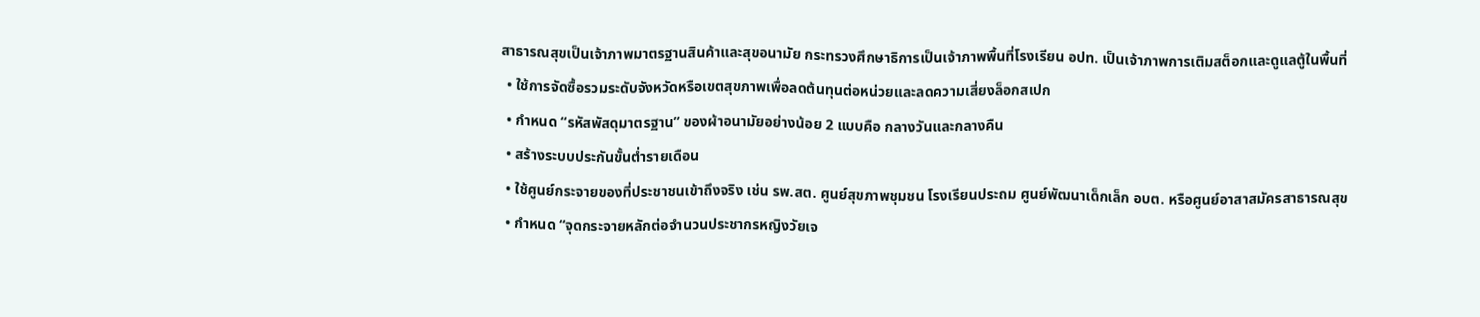สาธารณสุขเป็นเจ้าภาพมาตรฐานสินค้าและสุขอนามัย กระทรวงศึกษาธิการเป็นเจ้าภาพพื้นที่โรงเรียน อปท. เป็นเจ้าภาพการเติมสต็อกและดูแลตู้ในพื้นที่
  • ใช้การจัดซื้อรวมระดับจังหวัดหรือเขตสุขภาพเพื่อลดต้นทุนต่อหน่วยและลดความเสี่ยงล็อกสเปก
  • กำหนด “รหัสพัสดุมาตรฐาน” ของผ้าอนามัยอย่างน้อย 2 แบบคือ กลางวันและกลางคืน
  • สร้างระบบประกันขั้นต่ำรายเดือน
  • ใช้ศูนย์กระจายของที่ประชาชนเข้าถึงจริง เช่น รพ.สต. ศูนย์สุขภาพชุมชน โรงเรียนประถม ศูนย์พัฒนาเด็กเล็ก อบต. หรือศูนย์อาสาสมัครสาธารณสุข
  • กำหนด “จุดกระจายหลักต่อจำนวนประชากรหญิงวัยเจ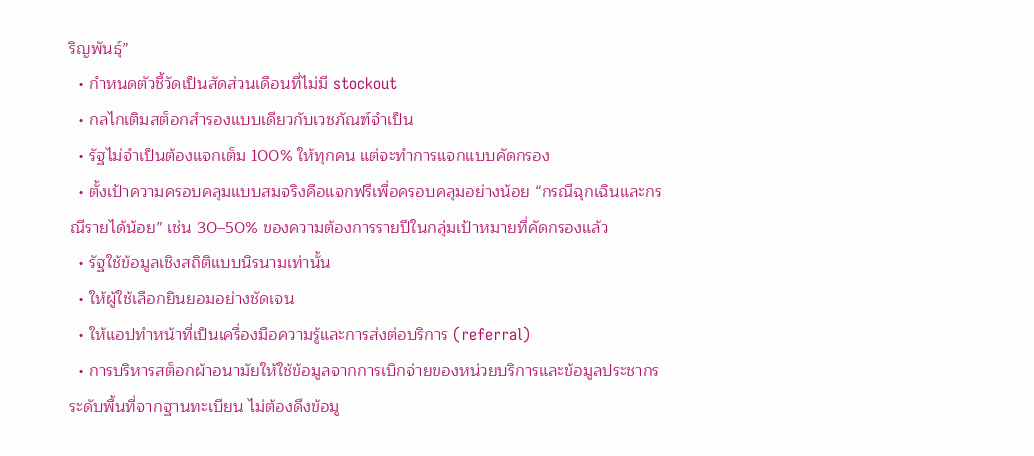ริญพันธุ์”
  • กำหนดตัวชี้วัดเป็นสัดส่วนเดือนที่ไม่มี stockout
  • กลไกเติมสต็อกสำรองแบบเดียวกับเวชภัณฑ์จำเป็น
  • รัฐไม่จำเป็นต้องแจกเต็ม 100% ให้ทุกคน แต่จะทำการแจกแบบคัดกรอง
  • ตั้งเป้าความครอบคลุมแบบสมจริงคือแจกฟรีเพื่อครอบคลุมอย่างน้อย “กรณีฉุกเฉินและกรณีรายได้น้อย” เช่น 30–50% ของความต้องการรายปีในกลุ่มเป้าหมายที่คัดกรองแล้ว
  • รัฐใช้ข้อมูลเชิงสถิติแบบนิรนามเท่านั้น
  • ให้ผู้ใช้เลือกยินยอมอย่างชัดเจน
  • ให้แอปทำหน้าที่เป็นเครื่องมือความรู้และการส่งต่อบริการ (referral)
  • การบริหารสต็อกผ้าอนามัยให้ใช้ข้อมูลจากการเบิกจ่ายของหน่วยบริการและข้อมูลประชากรระดับพื้นที่จากฐานทะเบียน ไม่ต้องดึงข้อมู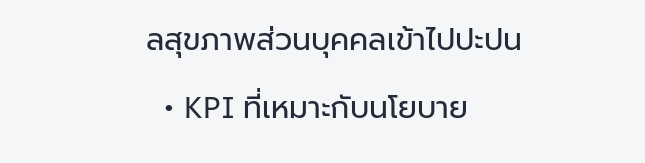ลสุขภาพส่วนบุคคลเข้าไปปะปน
  • KPI ที่เหมาะกับนโยบาย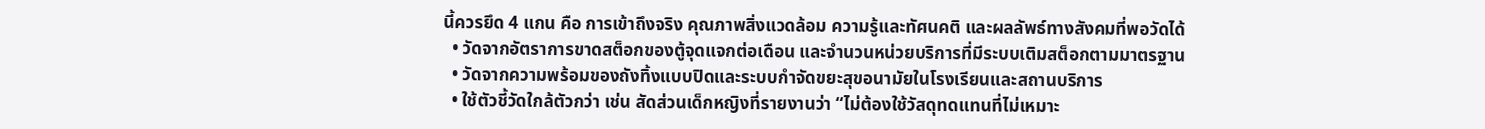นี้ควรยึด 4 แกน คือ การเข้าถึงจริง คุณภาพสิ่งแวดล้อม ความรู้และทัศนคติ และผลลัพธ์ทางสังคมที่พอวัดได้
  • วัดจากอัตราการขาดสต็อกของตู้จุดแจกต่อเดือน และจำนวนหน่วยบริการที่มีระบบเติมสต็อกตามมาตรฐาน
  • วัดจากความพร้อมของถังทิ้งแบบปิดและระบบกำจัดขยะสุขอนามัยในโรงเรียนและสถานบริการ
  • ใช้ตัวชี้วัดใกล้ตัวกว่า เช่น สัดส่วนเด็กหญิงที่รายงานว่า “ไม่ต้องใช้วัสดุทดแทนที่ไม่เหมาะ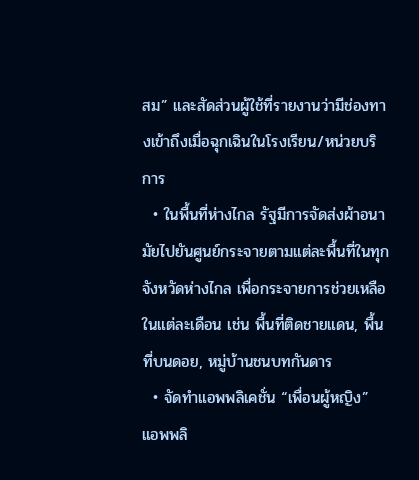สม” และสัดส่วนผู้ใช้ที่รายงานว่ามีช่องทางเข้าถึงเมื่อฉุกเฉินในโรงเรียน/หน่วยบริการ
  • ในพื้นที่ห่างไกล รัฐมีการจัดส่งผ้าอนามัยไปยันศูนย์กระจายตามแต่ละพื้นที่ในทุกจังหวัดห่างไกล เพื่อกระจายการช่วยเหลือในแต่ละเดือน เช่น พื้นที่ติดชายแดน, พื้นที่บนดอย, หมู่บ้านชนบทกันดาร
  • จัดทำแอพพลิเคชั่น “เพื่อนผู้หญิง” แอพพลิ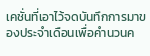เคชั่นที่เอาไว้จดบันทึกการมาของประจำเดือนเพื่อคำนวนค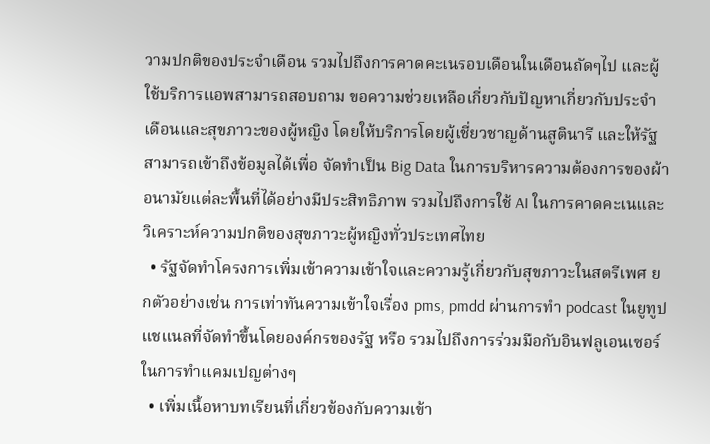วามปกติของประจำเดือน รวมไปถึงการคาดคะเนรอบเดือนในเดือนถัดๆไป และผู้ใช้บริการแอพสามารถสอบถาม ขอความช่วยเหลือเกี่ยวกับปัญหาเกี่ยวกับประจำเดือนและสุขภาวะของผู้หญิง โดยให้บริการโดยผู้เชี่ยวชาญด้านสูตินารี และให้รัฐสามารถเข้าถึงข้อมูลได้เพื่อ จัดทำเป็น Big Data ในการบริหารความต้องการของผ้าอนามัยแต่ละพื้นที่ได้อย่างมีประสิทธิภาพ รวมไปถึงการใช้ AI ในการคาดคะเนและวิเคราะห์ความปกติของสุขภาวะผู้หญิงทั่วประเทศไทย
  • รัฐจัดทำโครงการเพิ่มเข้าความเข้าใจและความรู้เกี่ยวกับสุขภาวะในสตรีเพศ ยกตัวอย่างเช่น การเท่าทันความเข้าใจเรื่อง pms, pmdd ผ่านการทำ podcast ในยูทูปแชแนลที่จัดทำขึ้นโดยองค์กรของรัฐ หรือ รวมไปถึงการร่วมมือกับอินฟลูเอนเซอร์ในการทำแคมเปญต่างๆ
  • เพิ่มเนื้อหาบทเรียนที่เกี่ยวข้องกับความเข้า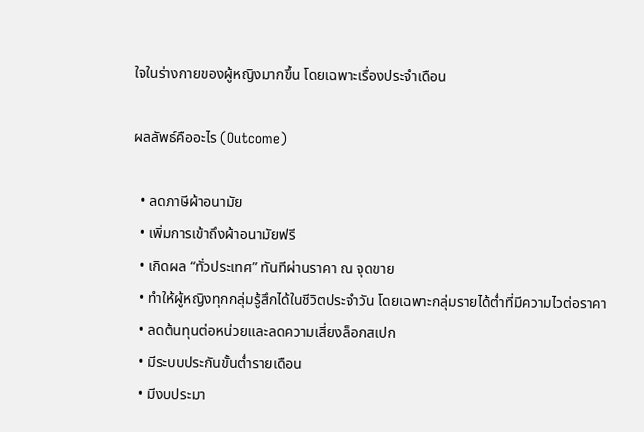ใจในร่างกายของผู้หญิงมากขึ้น โดยเฉพาะเรื่องประจำเดือน

ผลลัพธ์คืออะไร (Outcome)

  • ลดภาษีผ้าอนามัย
  • เพิ่มการเข้าถึงผ้าอนามัยฟรี
  • เกิดผล “ทั่วประเทศ” ทันทีผ่านราคา ณ จุดขาย
  • ทำให้ผู้หญิงทุกกลุ่มรู้สึกได้ในชีวิตประจำวัน โดยเฉพาะกลุ่มรายได้ต่ำที่มีความไวต่อราคา
  • ลดต้นทุนต่อหน่วยและลดความเสี่ยงล็อกสเปก
  • มีระบบประกันขั้นต่ำรายเดือน
  • มีงบประมา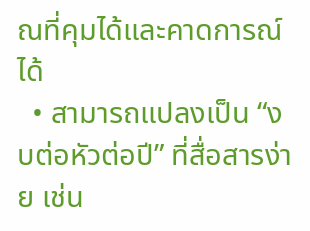ณที่คุมได้และคาดการณ์ได้
  • สามารถแปลงเป็น “งบต่อหัวต่อปี” ที่สื่อสารง่าย เช่น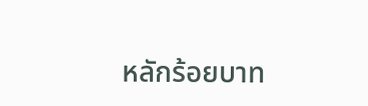หลักร้อยบาท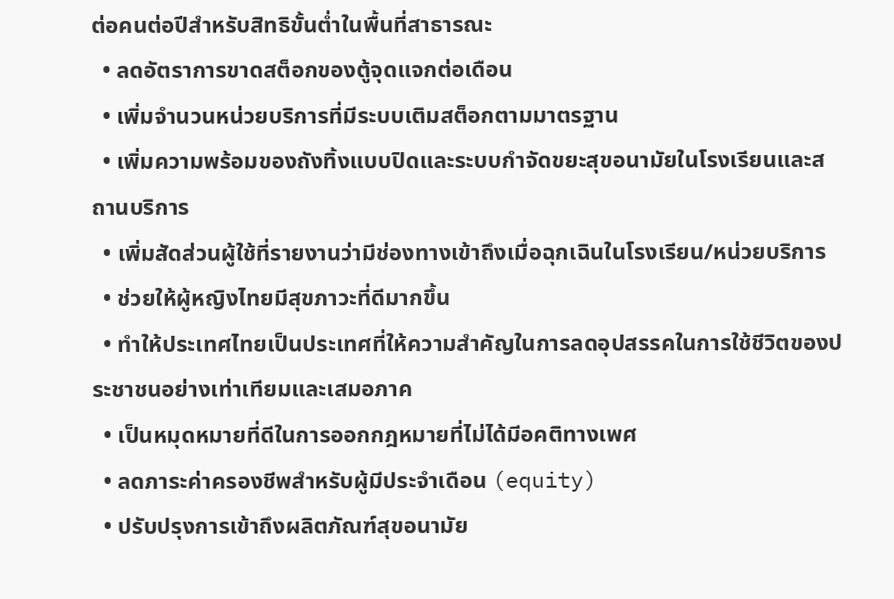ต่อคนต่อปีสำหรับสิทธิขั้นต่ำในพื้นที่สาธารณะ
  • ลดอัตราการขาดสต็อกของตู้จุดแจกต่อเดือน
  • เพิ่มจำนวนหน่วยบริการที่มีระบบเติมสต็อกตามมาตรฐาน
  • เพิ่มความพร้อมของถังทิ้งแบบปิดและระบบกำจัดขยะสุขอนามัยในโรงเรียนและสถานบริการ
  • เพิ่มสัดส่วนผู้ใช้ที่รายงานว่ามีช่องทางเข้าถึงเมื่อฉุกเฉินในโรงเรียน/หน่วยบริการ
  • ช่วยให้ผู้หญิงไทยมีสุขภาวะที่ดีมากขึ้น
  • ทำให้ประเทศไทยเป็นประเทศที่ให้ความสำคัญในการลดอุปสรรคในการใช้ชีวิตของประชาชนอย่างเท่าเทียมและเสมอภาค
  • เป็นหมุดหมายที่ดีในการออกกฎหมายที่ไม่ได้มีอคติทางเพศ
  • ลดภาระค่าครองชีพสำหรับผู้มีประจำเดือน (equity)
  • ปรับปรุงการเข้าถึงผลิตภัณฑ์สุขอนามัย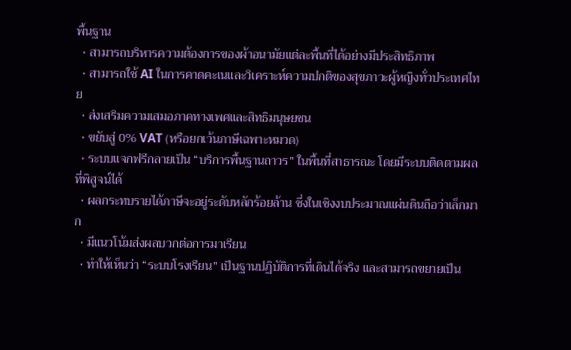พื้นฐาน
  • สามารถบริหารความต้องการของผ้าอนามัยแต่ละพื้นที่ได้อย่างมีประสิทธิภาพ
  • สามารถใช้ AI ในการคาดคะเนและวิเคราะห์ความปกติของสุขภาวะผู้หญิงทั่วประเทศไทย
  • ส่งเสริมความเสมอภาคทางเพศและสิทธิมนุษยชน
  • ขยับสู่ 0% VAT (หรือยกเว้นภาษีเฉพาะหมวด)
  • ระบบแจกฟรีกลายเป็น “บริการพื้นฐานถาวร” ในพื้นที่สาธารณะ โดยมีระบบติดตามผลที่พิสูจน์ได้
  • ผลกระทบรายได้ภาษีจะอยู่ระดับหลักร้อยล้าน ซึ่งในเชิงงบประมาณแผ่นดินถือว่าเล็กมาก
  • มีแนวโน้มส่งผลบวกต่อการมาเรียน
  • ทำให้เห็นว่า “ระบบโรงเรียน” เป็นฐานปฏิบัติการที่เดินได้จริง และสามารถขยายเป็น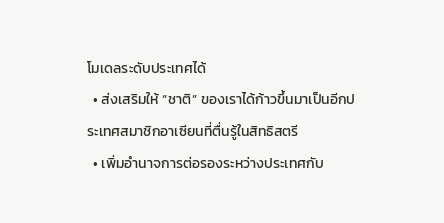โมเดลระดับประเทศได้
  • ส่งเสริมให้ “ชาติ” ของเราได้ก้าวขึ้นมาเป็นอีกประเทศสมาชิกอาเซียนที่ตื่นรู้ในสิทธิสตรี
  • เพิ่มอำนาจการต่อรองระหว่างประเทศกับ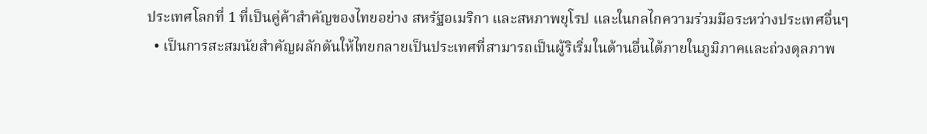ประเทศโลกที่ 1 ที่เป็นคู่ค้าสำคัญของไทยอย่าง สหรัฐอเมริกา และสหภาพยุโรป และในกลไกความร่วมมือระหว่างประเทศอื่นๆ
  • เป็นการสะสมนัยสำคัญผลักดันให้ไทยกลายเป็นประเทศที่สามารถเป็นผู้ริเริ่มในด้านอื่นได้ภายในภูมิภาคและถ่วงดุลภาพ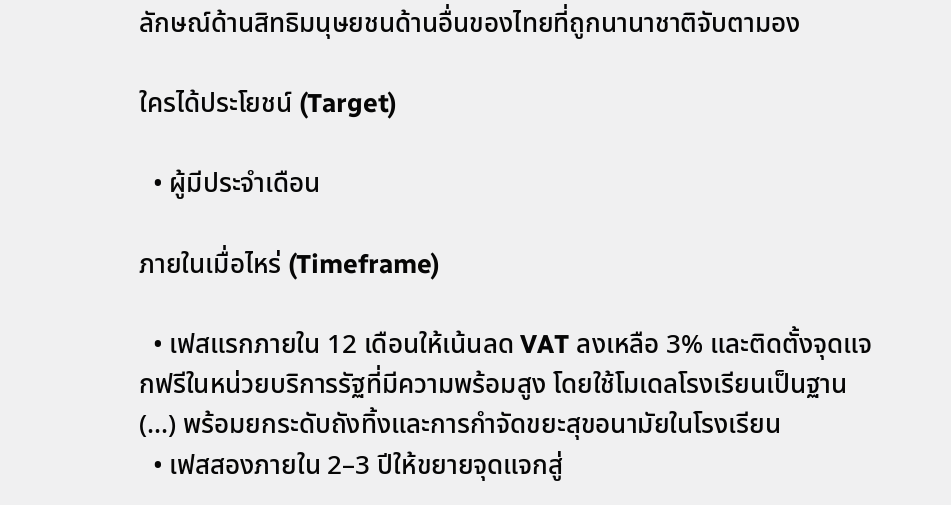ลักษณ์ด้านสิทธิมนุษยชนด้านอื่นของไทยที่ถูกนานาชาติจับตามอง

ใครได้ประโยชน์ (Target)

  • ผู้มีประจำเดือน

ภายในเมื่อไหร่ (Timeframe)

  • เฟสแรกภายใน 12 เดือนให้เน้นลด VAT ลงเหลือ 3% และติดตั้งจุดแจกฟรีในหน่วยบริการรัฐที่มีความพร้อมสูง โดยใช้โมเดลโรงเรียนเป็นฐาน (...) พร้อมยกระดับถังทิ้งและการกำจัดขยะสุขอนามัยในโรงเรียน
  • เฟสสองภายใน 2–3 ปีให้ขยายจุดแจกสู่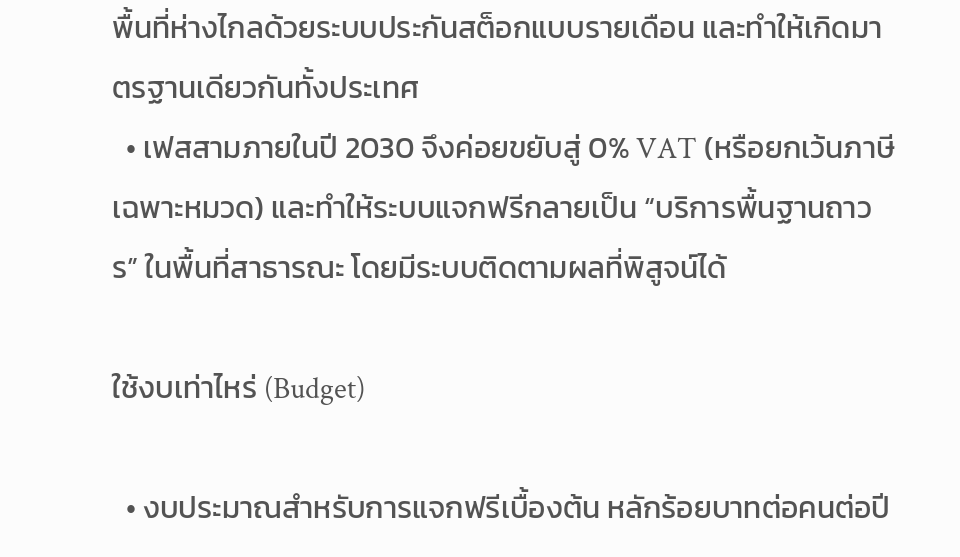พื้นที่ห่างไกลด้วยระบบประกันสต็อกแบบรายเดือน และทำให้เกิดมาตรฐานเดียวกันทั้งประเทศ
  • เฟสสามภายในปี 2030 จึงค่อยขยับสู่ 0% VAT (หรือยกเว้นภาษีเฉพาะหมวด) และทำให้ระบบแจกฟรีกลายเป็น “บริการพื้นฐานถาวร” ในพื้นที่สาธารณะ โดยมีระบบติดตามผลที่พิสูจน์ได้

ใช้งบเท่าไหร่ (Budget)

  • งบประมาณสำหรับการแจกฟรีเบื้องต้น หลักร้อยบาทต่อคนต่อปี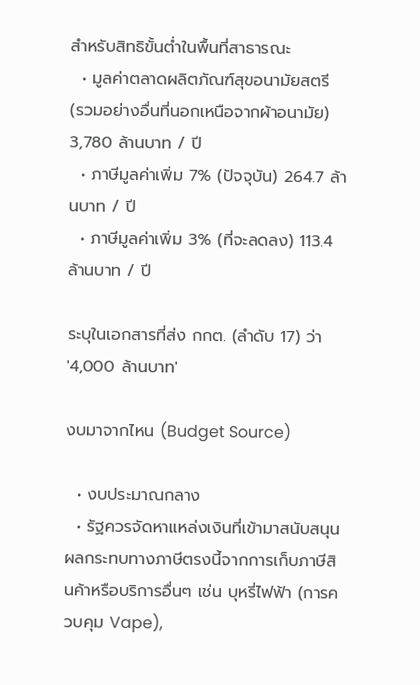สำหรับสิทธิขั้นต่ำในพื้นที่สาธารณะ
  • มูลค่าตลาดผลิตภัณฑ์สุขอนามัยสตรี (รวมอย่างอื่นที่นอกเหนือจากผ้าอนามัย) 3,780 ล้านบาท / ปี
  • ภาษีมูลค่าเพิ่ม 7% (ปัจจุบัน) 264.7 ล้านบาท / ปี
  • ภาษีมูลค่าเพิ่ม 3% (ที่จะลดลง) 113.4 ล้านบาท / ปี

ระบุในเอกสารที่ส่ง กกต. (ลำดับ 17) ว่า '4,000 ล้านบาท'

งบมาจากไหน (Budget Source)

  • งบประมาณกลาง
  • รัฐควรจัดหาแหล่งเงินที่เข้ามาสนับสนุนผลกระทบทางภาษีตรงนี้จากการเก็บภาษีสินค้าหรือบริการอื่นๆ เช่น บุหรี่ไฟฟ้า (การควบคุม Vape),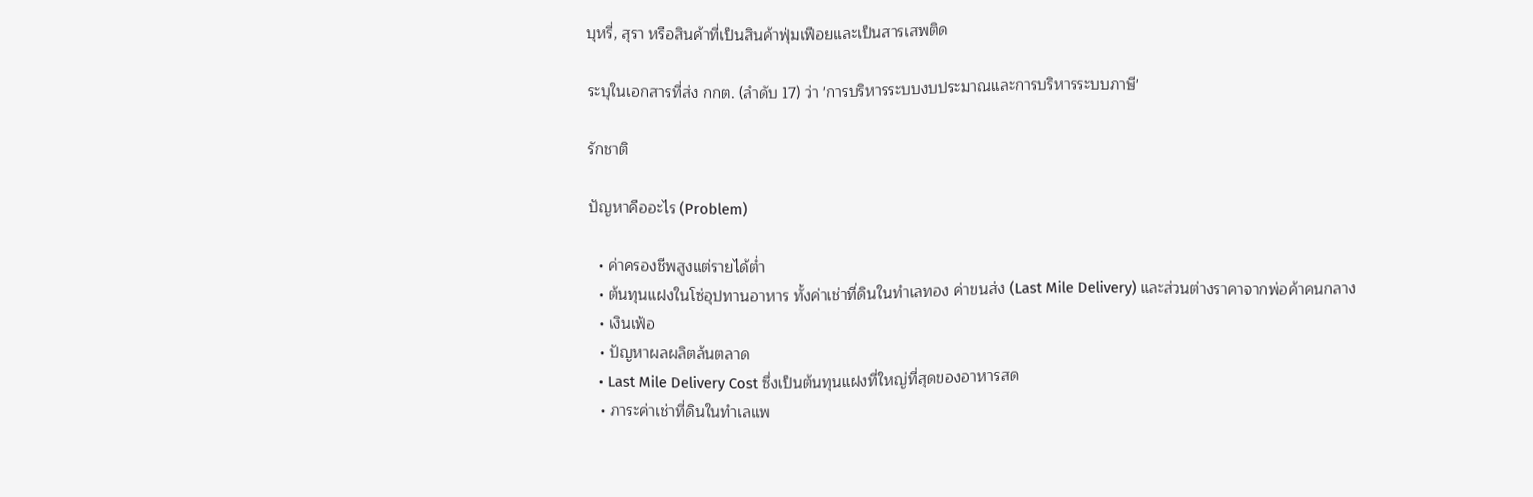บุหรี่, สุรา หรือสินค้าที่เป็นสินค้าฟุ่มเฟือยและเป็นสารเสพติด

ระบุในเอกสารที่ส่ง กกต. (ลำดับ 17) ว่า 'การบริหารระบบงบประมาณและการบริหารระบบภาษี'

รักชาติ

ปัญหาคืออะไร (Problem)

  • ค่าครองชีพสูงแต่รายได้ต่ำ
  • ต้นทุนแฝงในโซ่อุปทานอาหาร ทั้งค่าเช่าที่ดินในทำเลทอง ค่าขนส่ง (Last Mile Delivery) และส่วนต่างราคาจากพ่อค้าคนกลาง
  • เงินเฟ้อ
  • ปัญหาผลผลิตล้นตลาด
  • Last Mile Delivery Cost ซึ่งเป็นต้นทุนแฝงที่ใหญ่ที่สุดของอาหารสด
  • ภาระค่าเช่าที่ดินในทำเลแพ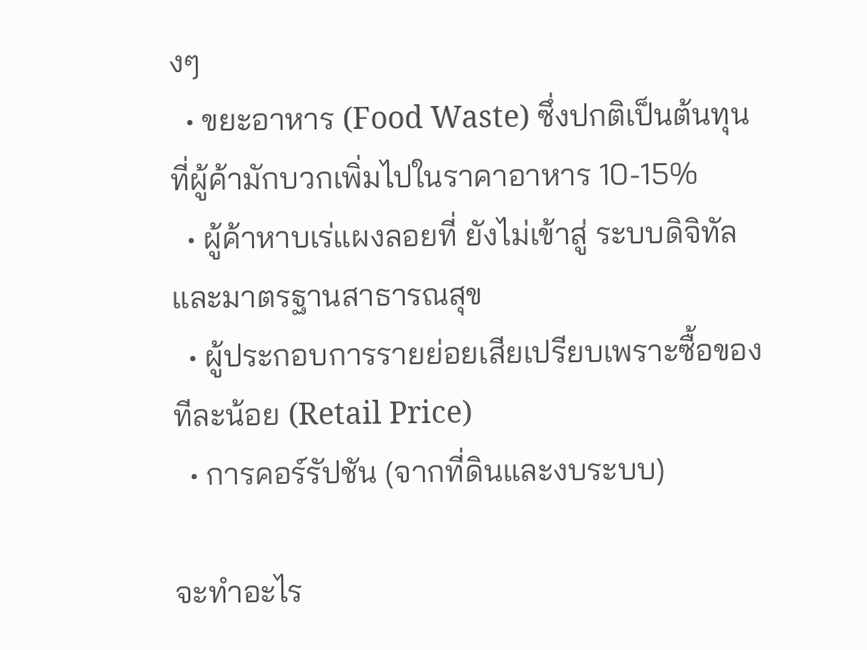งๆ
  • ขยะอาหาร (Food Waste) ซึ่งปกติเป็นต้นทุนที่ผู้ค้ามักบวกเพิ่มไปในราคาอาหาร 10-15%
  • ผู้ค้าหาบเร่แผงลอยที่ ยังไม่เข้าสู่ ระบบดิจิทัลและมาตรฐานสาธารณสุข
  • ผู้ประกอบการรายย่อยเสียเปรียบเพราะซื้อของทีละน้อย (Retail Price)
  • การคอร์รัปชัน (จากที่ดินและงบระบบ)

จะทำอะไร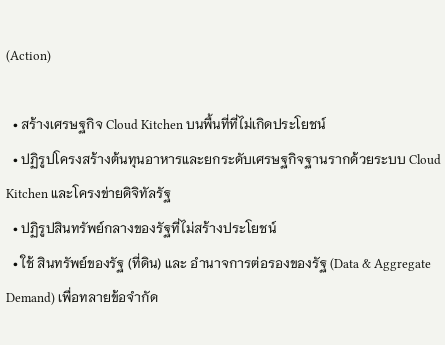(Action)

  • สร้างเศรษฐกิจ Cloud Kitchen บนพื้นที่ที่ไม่เกิดประโยชน์
  • ปฏิรูปโครงสร้างต้นทุนอาหารและยกระดับเศรษฐกิจฐานรากด้วยระบบ Cloud Kitchen และโครงข่ายดิจิทัลรัฐ
  • ปฏิรูปสินทรัพย์กลางของรัฐที่ไม่สร้างประโยชน์
  • ใช้ สินทรัพย์ของรัฐ (ที่ดิน) และ อำนาจการต่อรองของรัฐ (Data & Aggregate Demand) เพื่อทลายข้อจำกัด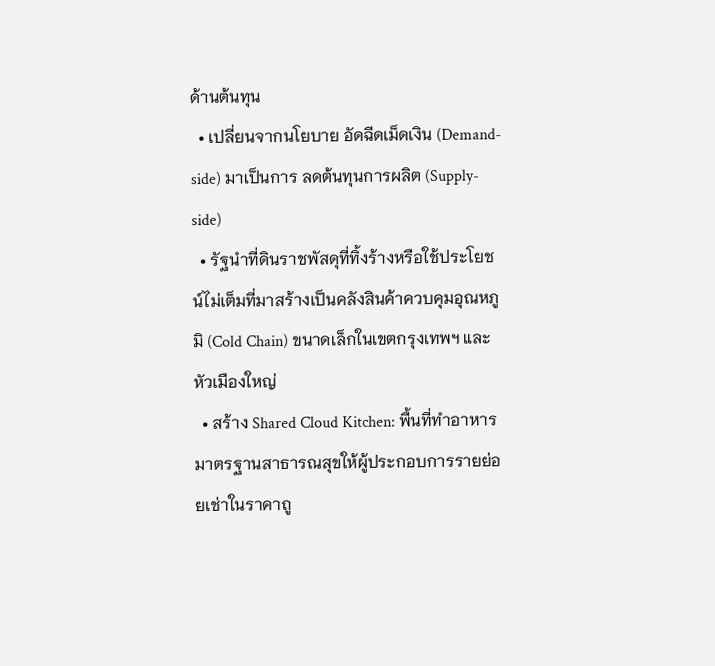ด้านต้นทุน
  • เปลี่ยนจากนโยบาย อัดฉีดเม็ดเงิน (Demand-side) มาเป็นการ ลดต้นทุนการผลิต (Supply-side)
  • รัฐนำที่ดินราชพัสดุที่ทิ้งร้างหรือใช้ประโยชน์ไม่เต็มที่มาสร้างเป็นคลังสินค้าควบคุมอุณหภูมิ (Cold Chain) ขนาดเล็กในเขตกรุงเทพฯ และหัวเมืองใหญ่
  • สร้าง Shared Cloud Kitchen: พื้นที่ทำอาหารมาตรฐานสาธารณสุขให้ผู้ประกอบการรายย่อยเช่าในราคาถู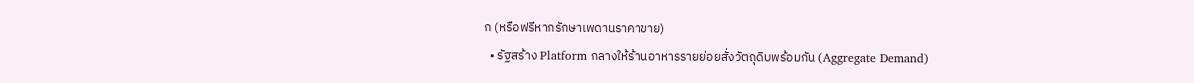ก (หรือฟรีหากรักษาเพดานราคาขาย)
  • รัฐสร้าง Platform กลางให้ร้านอาหารรายย่อยสั่งวัตถุดิบพร้อมกัน (Aggregate Demand)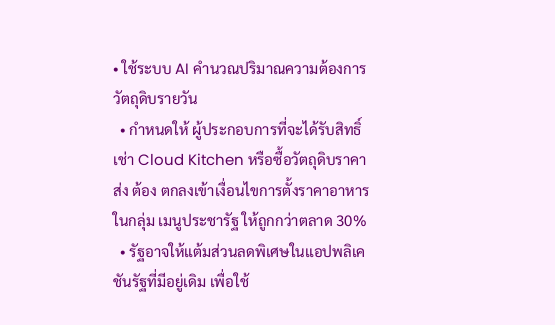• ใช้ระบบ AI คำนวณปริมาณความต้องการวัตถุดิบรายวัน
  • กำหนดให้ ผู้ประกอบการที่จะได้รับสิทธิ์เช่า Cloud Kitchen หรือซื้อวัตถุดิบราคาส่ง ต้อง ตกลงเข้าเงื่อนไขการตั้งราคาอาหารในกลุ่ม เมนูประชารัฐ ให้ถูกกว่าตลาด 30%
  • รัฐอาจให้แต้มส่วนลดพิเศษในแอปพลิเคชันรัฐที่มีอยู่เดิม เพื่อใช้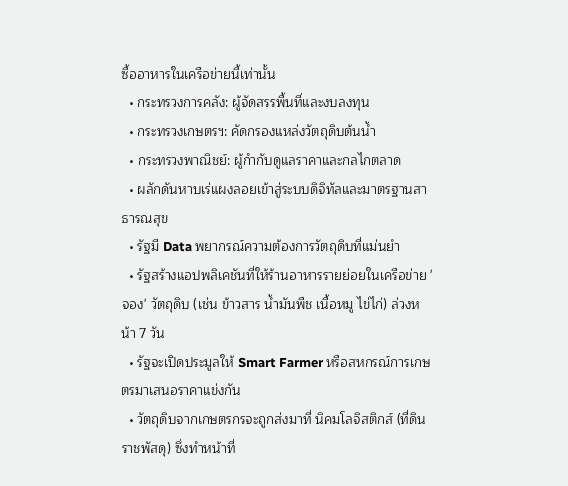ซื้ออาหารในเครือข่ายนี้เท่านั้น
  • กระทรวงการคลัง: ผู้จัดสรรพื้นที่และงบลงทุน
  • กระทรวงเกษตรฯ: คัดกรองแหล่งวัตถุดิบต้นน้ำ
  • กระทรวงพาณิชย์: ผู้กำกับดูแลราคาและกลไกตลาด
  • ผลักดันหาบเร่แผงลอยเข้าสู่ระบบดิจิทัลและมาตรฐานสาธารณสุข
  • รัฐมี Data พยากรณ์ความต้องการวัตถุดิบที่แม่นยำ
  • รัฐสร้างแอปพลิเคชันที่ให้ร้านอาหารรายย่อยในเครือข่าย 'จอง' วัตถุดิบ (เช่น ข้าวสาร น้ำมันพืช เนื้อหมู ไข่ไก่) ล่วงหน้า 7 วัน
  • รัฐจะเปิดประมูลให้ Smart Farmer หรือสหกรณ์การเกษตรมาเสนอราคาแข่งกัน
  • วัตถุดิบจากเกษตรกรจะถูกส่งมาที่ นิคมโลจิสติกส์ (ที่ดินราชพัสดุ) ซึ่งทำหน้าที่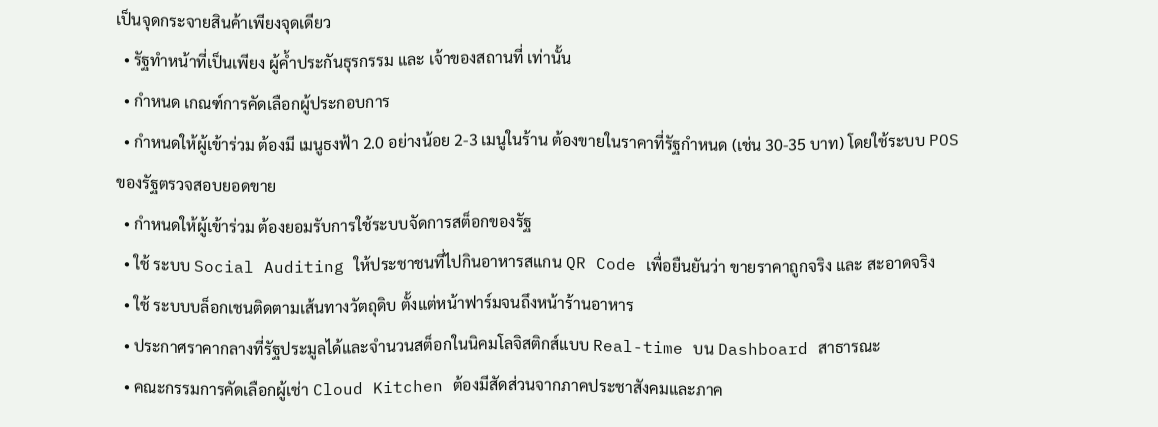เป็นจุดกระจายสินค้าเพียงจุดเดียว
  • รัฐทำหน้าที่เป็นเพียง ผู้ค้ำประกันธุรกรรม และ เจ้าของสถานที่ เท่านั้น
  • กำหนด เกณฑ์การคัดเลือกผู้ประกอบการ
  • กำหนดให้ผู้เข้าร่วม ต้องมี เมนูธงฟ้า 2.0 อย่างน้อย 2-3 เมนูในร้าน ต้องขายในราคาที่รัฐกำหนด (เช่น 30-35 บาท) โดยใช้ระบบ POS ของรัฐตรวจสอบยอดขาย
  • กำหนดให้ผู้เข้าร่วม ต้องยอมรับการใช้ระบบจัดการสต็อกของรัฐ
  • ใช้ ระบบ Social Auditing ให้ประชาชนที่ไปกินอาหารสแกน QR Code เพื่อยืนยันว่า ขายราคาถูกจริง และ สะอาดจริง
  • ใช้ ระบบบล็อกเชนติดตามเส้นทางวัตถุดิบ ตั้งแต่หน้าฟาร์มจนถึงหน้าร้านอาหาร
  • ประกาศราคากลางที่รัฐประมูลได้และจำนวนสต็อกในนิคมโลจิสติกส์แบบ Real-time บน Dashboard สาธารณะ
  • คณะกรรมการคัดเลือกผู้เช่า Cloud Kitchen ต้องมีสัดส่วนจากภาคประชาสังคมและภาค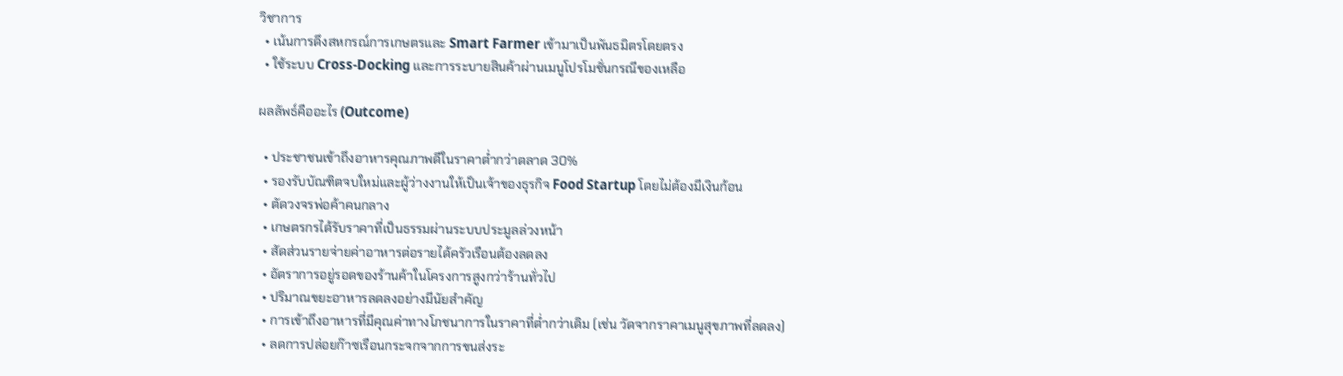วิชาการ
  • เน้นการดึงสหกรณ์การเกษตรและ Smart Farmer เข้ามาเป็นพันธมิตรโดยตรง
  • ใช้ระบบ Cross-Docking และการระบายสินค้าผ่านเมนูโปรโมชั่นกรณีของเหลือ

ผลลัพธ์คืออะไร (Outcome)

  • ประชาชนเข้าถึงอาหารคุณภาพดีในราคาต่ำกว่าตลาด 30%
  • รองรับบัณฑิตจบใหม่และผู้ว่างงานให้เป็นเจ้าของธุรกิจ Food Startup โดยไม่ต้องมีเงินก้อน
  • ตัดวงจรพ่อค้าคนกลาง
  • เกษตรกรได้รับราคาที่เป็นธรรมผ่านระบบประมูลล่วงหน้า
  • สัดส่วนรายจ่ายค่าอาหารต่อรายได้ครัวเรือนต้องลดลง
  • อัตราการอยู่รอดของร้านค้าในโครงการสูงกว่าร้านทั่วไป
  • ปริมาณขยะอาหารลดลงอย่างมีนัยสำคัญ
  • การเข้าถึงอาหารที่มีคุณค่าทางโภชนาการในราคาที่ต่ำกว่าเดิม (เช่น วัดจากราคาเมนูสุขภาพที่ลดลง)
  • ลดการปล่อยก๊าซเรือนกระจกจากการขนส่งระ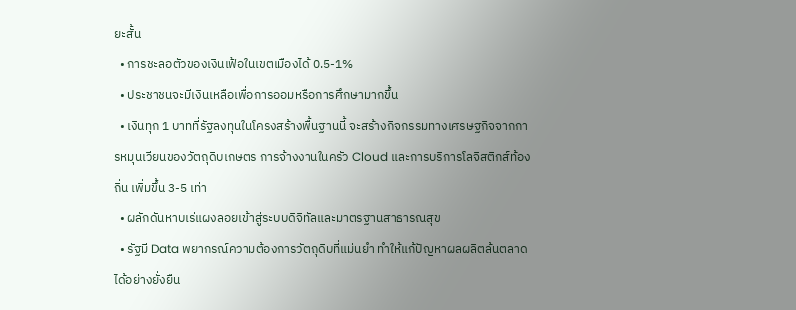ยะสั้น
  • การชะลอตัวของเงินเฟ้อในเขตเมืองได้ 0.5-1%
  • ประชาชนจะมีเงินเหลือเพื่อการออมหรือการศึกษามากขึ้น
  • เงินทุก 1 บาทที่รัฐลงทุนในโครงสร้างพื้นฐานนี้ จะสร้างกิจกรรมทางเศรษฐกิจจากการหมุนเวียนของวัตถุดิบเกษตร การจ้างงานในครัว Cloud และการบริการโลจิสติกส์ท้องถิ่น เพิ่มขึ้น 3-5 เท่า
  • ผลักดันหาบเร่แผงลอยเข้าสู่ระบบดิจิทัลและมาตรฐานสาธารณสุข
  • รัฐมี Data พยากรณ์ความต้องการวัตถุดิบที่แม่นยำ ทำให้แก้ปัญหาผลผลิตล้นตลาดได้อย่างยั่งยืน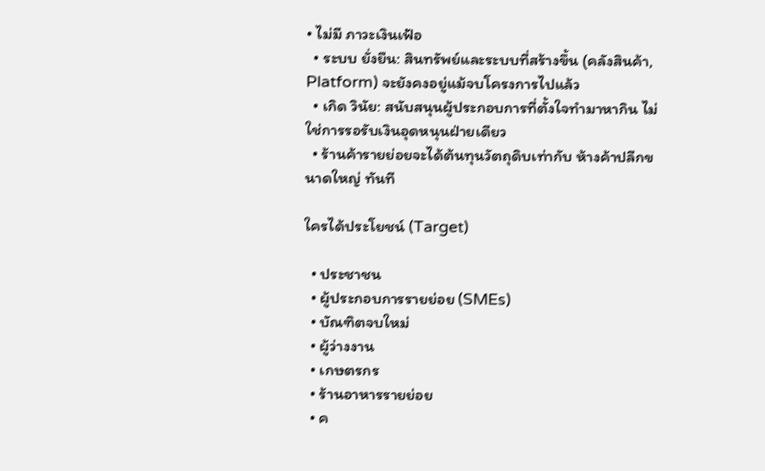• ไม่มี ภาวะเงินเฟ้อ
  • ระบบ ยั่งยืน: สินทรัพย์และระบบที่สร้างขึ้น (คลังสินค้า, Platform) จะยังคงอยู่แม้จบโครงการไปแล้ว
  • เกิด วินัย: สนับสนุนผู้ประกอบการที่ตั้งใจทำมาหากิน ไม่ใช่การรอรับเงินอุดหนุนฝ่ายเดียว
  • ร้านค้ารายย่อยจะได้ต้นทุนวัตถุดิบเท่ากับ ห้างค้าปลีกขนาดใหญ่ ทันที

ใครได้ประโยชน์ (Target)

  • ประชาชน
  • ผู้ประกอบการรายย่อย (SMEs)
  • บัณฑิตจบใหม่
  • ผู้ว่างงาน
  • เกษตรกร
  • ร้านอาหารรายย่อย
  • ค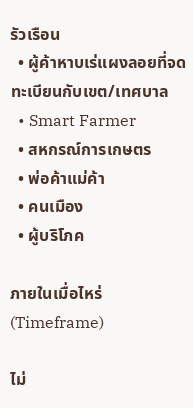รัวเรือน
  • ผู้ค้าหาบเร่แผงลอยที่จดทะเบียนกับเขต/เทศบาล
  • Smart Farmer
  • สหกรณ์การเกษตร
  • พ่อค้าแม่ค้า
  • คนเมือง
  • ผู้บริโภค

ภายในเมื่อไหร่ (Timeframe)

ไม่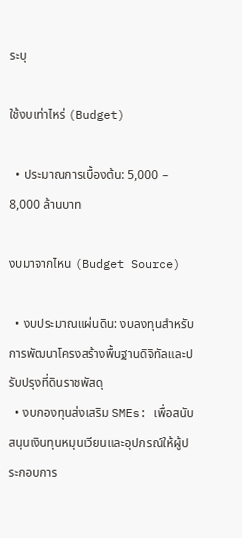ระบุ

ใช้งบเท่าไหร่ (Budget)

  • ประมาณการเบื้องต้น: 5,000 – 8,000 ล้านบาท

งบมาจากไหน (Budget Source)

  • งบประมาณแผ่นดิน: งบลงทุนสำหรับการพัฒนาโครงสร้างพื้นฐานดิจิทัลและปรับปรุงที่ดินราชพัสดุ
  • งบกองทุนส่งเสริม SMEs: เพื่อสนับสนุนเงินทุนหมุนเวียนและอุปกรณ์ให้ผู้ประกอบการ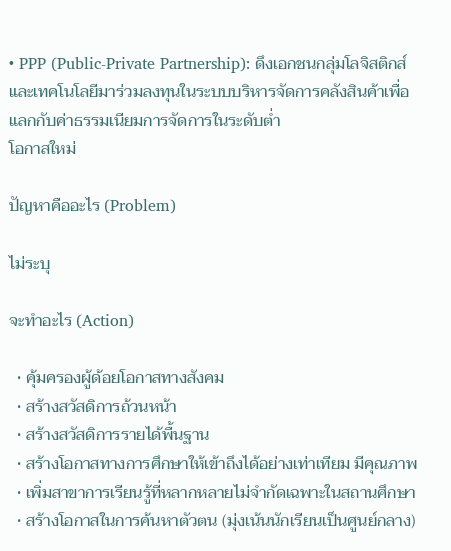• PPP (Public-Private Partnership): ดึงเอกชนกลุ่มโลจิสติกส์และเทคโนโลยีมาร่วมลงทุนในระบบบริหารจัดการคลังสินค้าเพื่อแลกกับค่าธรรมเนียมการจัดการในระดับต่ำ
โอกาสใหม่

ปัญหาคืออะไร (Problem)

ไม่ระบุ

จะทำอะไร (Action)

  • คุ้มครองผู้ด้อยโอกาสทางสังคม
  • สร้างสวัสดิการถ้วนหน้า
  • สร้างสวัสดิการรายได้พื้นฐาน
  • สร้างโอกาสทางการศึกษาให้เข้าถึงได้อย่างเท่าเทียม มีคุณภาพ
  • เพิ่มสาขาการเรียนรู้ที่หลากหลายไม่จำกัดเฉพาะในสถานศึกษา
  • สร้างโอกาสในการค้นหาตัวตน (มุ่งเน้นนักเรียนเป็นศูนย์กลาง)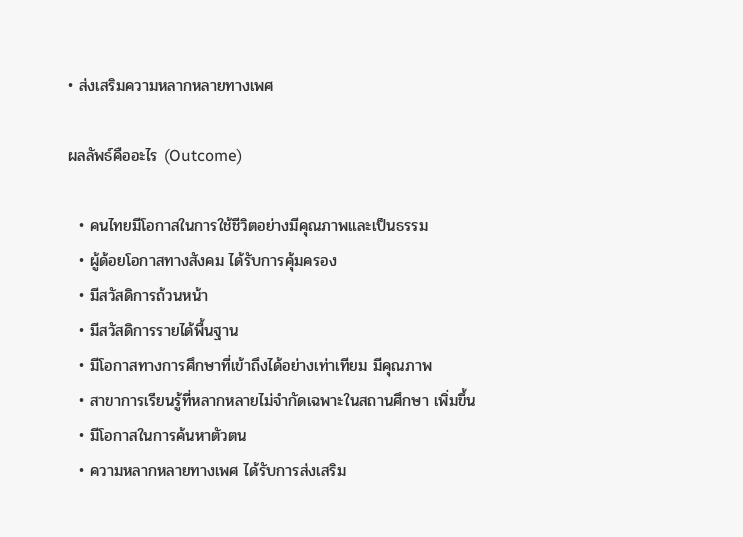• ส่งเสริมความหลากหลายทางเพศ

ผลลัพธ์คืออะไร (Outcome)

  • คนไทยมีโอกาสในการใช้ชีวิตอย่างมีคุณภาพและเป็นธรรม
  • ผู้ด้อยโอกาสทางสังคม ได้รับการคุ้มครอง
  • มีสวัสดิการถ้วนหน้า
  • มีสวัสดิการรายได้พื้นฐาน
  • มีโอกาสทางการศึกษาที่เข้าถึงได้อย่างเท่าเทียม มีคุณภาพ
  • สาขาการเรียนรู้ที่หลากหลายไม่จำกัดเฉพาะในสถานศึกษา เพิ่มขึ้น
  • มีโอกาสในการค้นหาตัวตน
  • ความหลากหลายทางเพศ ได้รับการส่งเสริม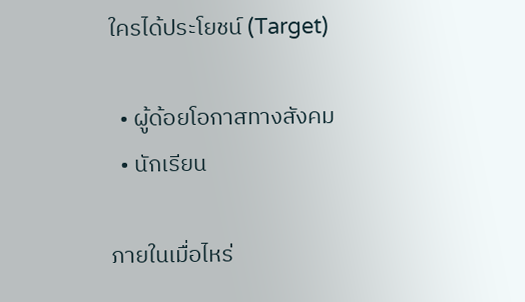ใครได้ประโยชน์ (Target)

  • ผู้ด้อยโอกาสทางสังคม
  • นักเรียน

ภายในเมื่อไหร่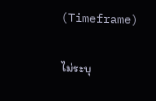(Timeframe)

ไม่ระบุ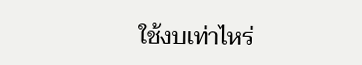ใช้งบเท่าไหร่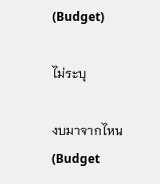(Budget)

ไม่ระบุ

งบมาจากไหน (Budget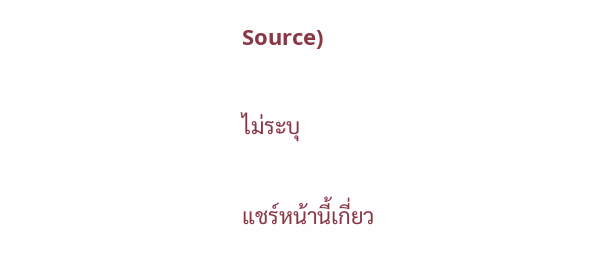Source)

ไม่ระบุ

แชร์หน้านี้เกี่ยว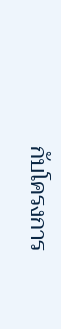กับโครงการ